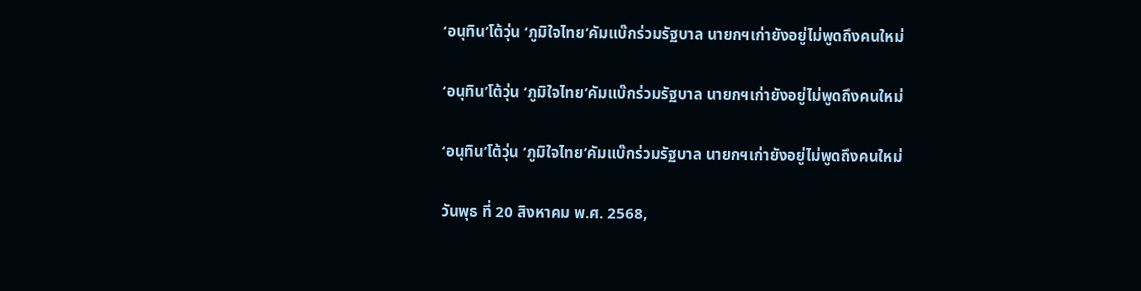‘อนุทิน’โต้วุ่น ‘ภูมิใจไทย’คัมแบ๊กร่วมรัฐบาล นายกฯเก่ายังอยู่ไม่พูดถึงคนใหม่

‘อนุทิน’โต้วุ่น ‘ภูมิใจไทย’คัมแบ๊กร่วมรัฐบาล นายกฯเก่ายังอยู่ไม่พูดถึงคนใหม่

‘อนุทิน’โต้วุ่น ‘ภูมิใจไทย’คัมแบ๊กร่วมรัฐบาล นายกฯเก่ายังอยู่ไม่พูดถึงคนใหม่

วันพุธ ที่ 20 สิงหาคม พ.ศ. 2568,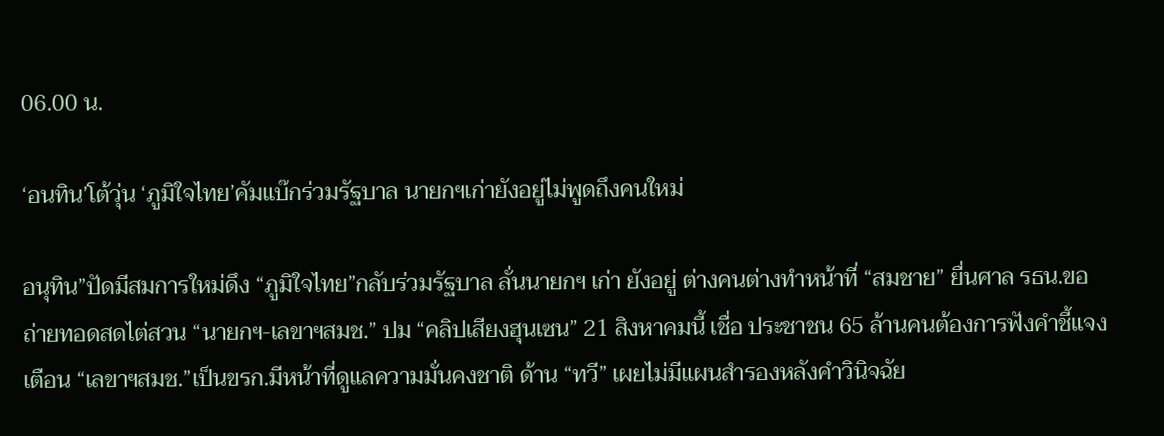06.00 น.

‘อนทิน’โต้วุ่น ‘ภูมิใจไทย’คัมแบ๊กร่วมรัฐบาล นายกฯเก่ายังอยู่ไม่พูดถึงคนใหม่

อนุทิน”ปัดมีสมการใหม่ดึง “ภูมิใจไทย”กลับร่วมรัฐบาล ลั่นนายกฯ เก่า ยังอยู่ ต่างคนต่างทำหน้าที่ “สมชาย” ยื่นศาล รธน.ขอถ่ายทอดสดไต่สวน “นายกฯ-เลขาฯสมช.” ปม “คลิปเสียงฮุนเซน” 21 สิงหาคมนี้ เชื่อ ประชาชน 65 ล้านคนต้องการฟังคำชี้แจง เตือน “เลขาฯสมช.”เป็นขรก.มีหน้าที่ดูแลความมั่นคงชาติ ด้าน “ทวี” เผยไม่มีแผนสำรองหลังคำวินิจฉัย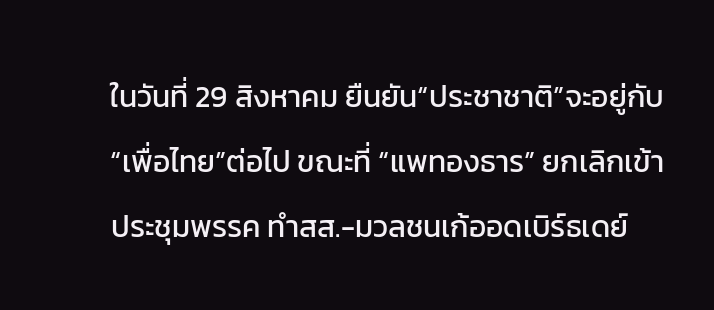ในวันที่ 29 สิงหาคม ยืนยัน“ประชาชาติ”จะอยู่กับ“เพื่อไทย”ต่อไป ขณะที่ “แพทองธาร” ยกเลิกเข้าประชุมพรรค ทำสส.-มวลชนเก้ออดเบิร์ธเดย์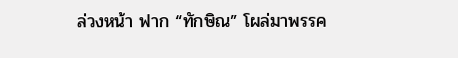ล่วงหน้า ฟาก “ทักษิณ” โผล่มาพรรค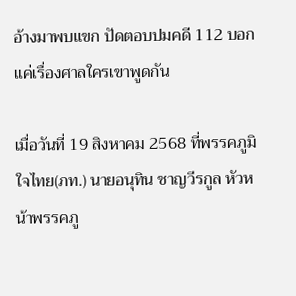อ้างมาพบแขก ปัดตอบปมคดี 112 บอกแค่เรื่องศาลใครเขาพูดกัน

เมื่อวันที่ 19 สิงหาคม 2568 ที่พรรคภูมิใจไทย(ภท.) นายอนุทิน ชาญวีรกูล หัวหน้าพรรคภู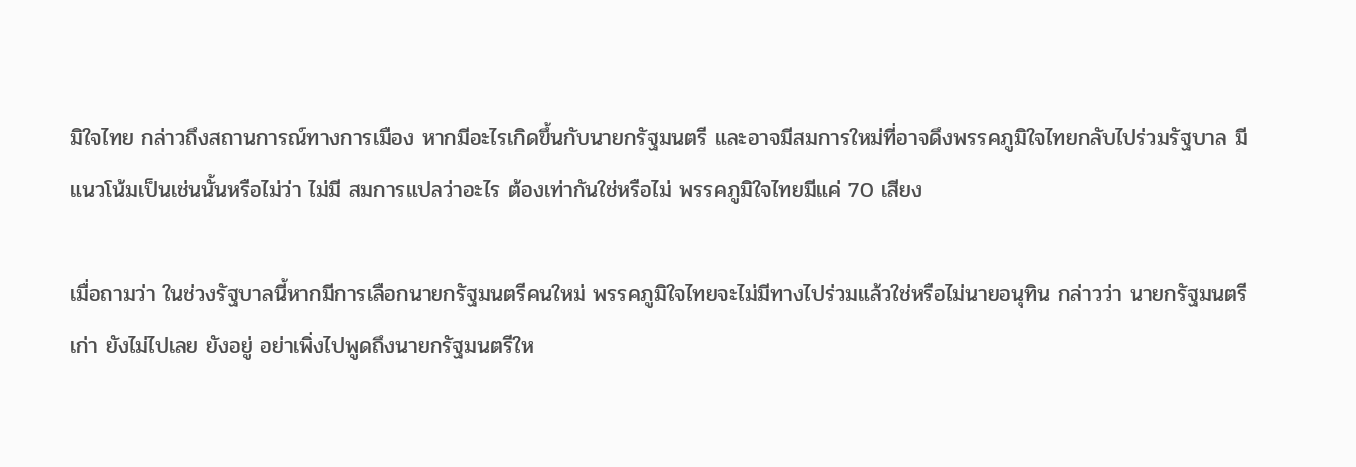มิใจไทย กล่าวถึงสถานการณ์ทางการเมือง หากมีอะไรเกิดขึ้นกับนายกรัฐมนตรี และอาจมีสมการใหม่ที่อาจดึงพรรคภูมิใจไทยกลับไปร่วมรัฐบาล มีแนวโน้มเป็นเช่นนั้นหรือไม่ว่า ไม่มี สมการแปลว่าอะไร ต้องเท่ากันใช่หรือไม่ พรรคภูมิใจไทยมีแค่ 70 เสียง

เมื่อถามว่า ในช่วงรัฐบาลนี้หากมีการเลือกนายกรัฐมนตรีคนใหม่ พรรคภูมิใจไทยจะไม่มีทางไปร่วมแล้วใช่หรือไม่นายอนุทิน กล่าวว่า นายกรัฐมนตรีเก่า ยังไม่ไปเลย ยังอยู่ อย่าเพิ่งไปพูดถึงนายกรัฐมนตรีให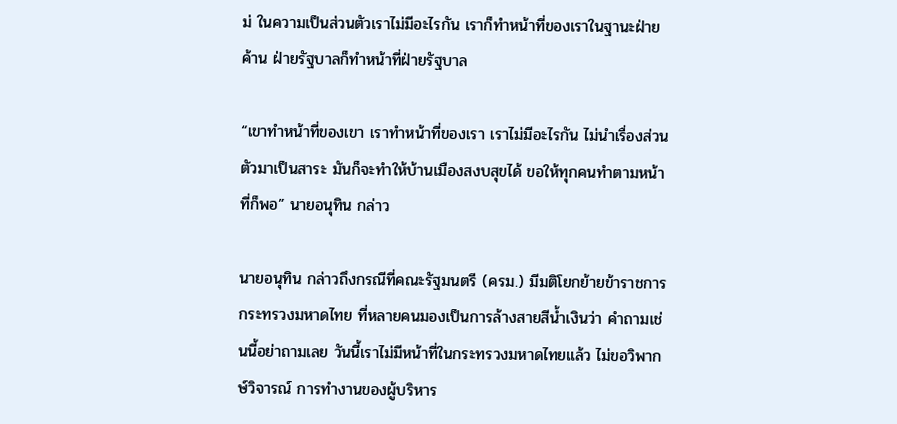ม่ ในความเป็นส่วนตัวเราไม่มีอะไรกัน เราก็ทำหน้าที่ของเราในฐานะฝ่ายค้าน ฝ่ายรัฐบาลก็ทำหน้าที่ฝ่ายรัฐบาล

“เขาทำหน้าที่ของเขา เราทำหน้าที่ของเรา เราไม่มีอะไรกัน ไม่นำเรื่องส่วนตัวมาเป็นสาระ มันก็จะทำให้บ้านเมืองสงบสุขได้ ขอให้ทุกคนทำตามหน้าที่ก็พอ” นายอนุทิน กล่าว

นายอนุทิน กล่าวถึงกรณีที่คณะรัฐมนตรี (ครม.) มีมติโยกย้ายข้าราชการกระทรวงมหาดไทย ที่หลายคนมองเป็นการล้างสายสีน้ำเงินว่า คำถามเช่นนี้อย่าถามเลย วันนี้เราไม่มีหน้าที่ในกระทรวงมหาดไทยแล้ว ไม่ขอวิพากษ์วิจารณ์ การทำงานของผู้บริหาร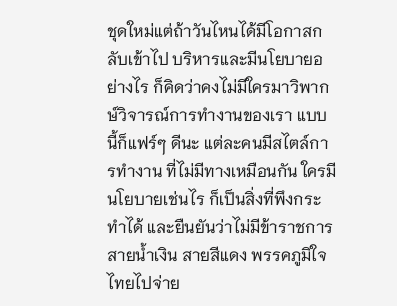ชุดใหม่แต่ถ้าวันไหนได้มีโอกาสกลับเข้าไป บริหารและมีนโยบายอย่างไร ก็คิดว่าคงไม่มีใครมาวิพากษ์วิจารณ์การทำงานของเรา แบบนี้ก็แฟร์ๆ ดีนะ แต่ละคนมีสไตล์การทำงาน ที่ไม่มีทางเหมือนกัน ใครมีนโยบายเช่นไร ก็เป็นสิ่งที่พึงกระทำได้ และยืนยันว่าไม่มีข้าราชการสายน้ำเงิน สายสีแดง พรรคภูมิใจไทยไปจ่าย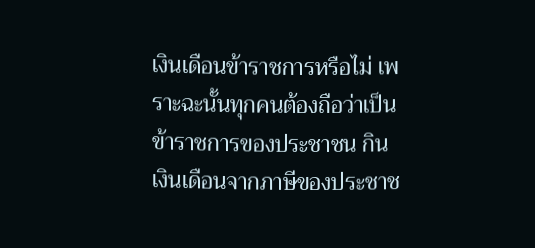เงินเดือนข้าราชการหรือไม่ เพราะฉะนั้นทุกคนต้องถือว่าเป็นข้าราชการของประชาชน กินเงินเดือนจากภาษีของประชาช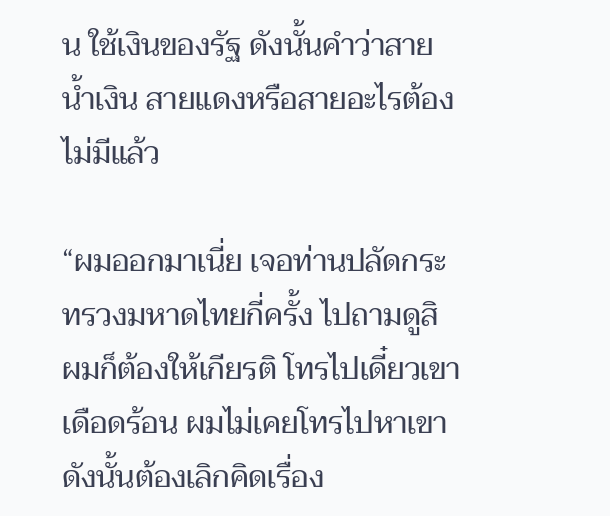น ใช้เงินของรัฐ ดังนั้นคำว่าสายน้ำเงิน สายแดงหรือสายอะไรต้องไม่มีแล้ว

“ผมออกมาเนี่ย เจอท่านปลัดกระทรวงมหาดไทยกี่ครั้ง ไปถามดูสิ ผมก็ต้องให้เกียรติ โทรไปเดี๋ยวเขาเดือดร้อน ผมไม่เคยโทรไปหาเขา ดังนั้นต้องเลิกคิดเรื่อง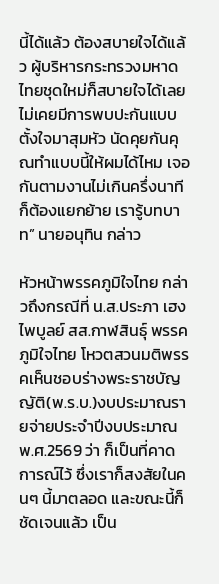นี้ได้แล้ว ต้องสบายใจได้แล้ว ผู้บริหารกระทรวงมหาดไทยชุดใหม่ก็สบายใจได้เลย ไม่เคยมีการพบปะกันแบบตั้งใจมาสุมหัว นัดคุยกันคุณทำแบบนี้ให้ผมได้ไหม เจอกันตามงานไม่เกินครึ่งนาทีก็ต้องแยกย้าย เรารู้บทบาท” นายอนุทิน กล่าว

หัวหน้าพรรคภูมิใจไทย กล่าวถึงกรณีที่ น.ส.ประภา เฮงไพบูลย์ สส.กาฬสินธุ์ พรรคภูมิใจไทย โหวตสวนมติพรรคเห็นชอบร่างพระราชบัญญัติ(พ.ร.บ.)งบประมาณรายจ่ายประจำปีงบประมาณ พ.ศ.2569 ว่า ก็เป็นที่คาดการณ์ไว้ ซึ่งเราก็สงสัยในคนๆ นี้มาตลอด และขณะนี้ก็ชัดเจนแล้ว เป็น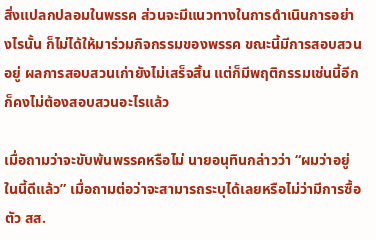สิ่งแปลกปลอมในพรรค ส่วนจะมีแนวทางในการดำเนินการอย่างไรนั้น ก็ไม่ได้ให้มาร่วมกิจกรรมของพรรค ขณะนี้มีการสอบสวนอยู่ ผลการสอบสวนเก่ายังไม่เสร็จสิ้น แต่ก็มีพฤติกรรมเช่นนี้อีก ก็คงไม่ต้องสอบสวนอะไรแล้ว

เมื่อถามว่าจะขับพ้นพรรคหรือไม่ นายอนุทินกล่าวว่า “ผมว่าอยู่ในนี้ดีแล้ว” เมื่อถามต่อว่าจะสามารถระบุได้เลยหรือไม่ว่ามีการซื้อตัว สส.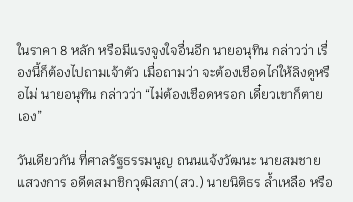ในราคา 8 หลัก หรือมีแรงจูงใจอื่นอีก นายอนุทิน กล่าวว่า เรื่องนี้ก็ต้องไปถามเจ้าตัว เมื่อถามว่า จะต้องเชือดไก่ให้ลิงดูหรือไม่ นายอนุทิน กล่าวว่า “ไม่ต้องเชือดหรอก เดี๋ยวเขาก็ตายเอง”

วันเดียวกัน ที่ศาลรัฐธรรมนูญ ถนนแจ้งวัฒนะ นายสมชาย แสวงการ อดีตสมาชิกวุฒิสภา(สว.) นายนิติธร ล้ำเหลือ หรือ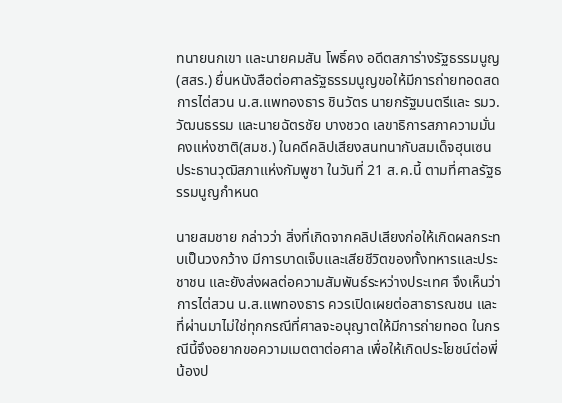ทนายนกเขา และนายคมสัน โพธิ์คง อดีตสภาร่างรัฐธรรมนูญ (สสร.) ยื่นหนังสือต่อศาลรัฐธรรมนูญขอให้มีการถ่ายทอดสดการไต่สวน น.ส.แพทองธาร ชินวัตร นายกรัฐมนตรีและ รมว.วัฒนธรรม และนายฉัตรชัย บางชวด เลขาธิการสภาความมั่นคงแห่งชาติ(สมช.) ในคดีคลิปเสียงสนทนากับสมเด็จฮุนเซน ประธานวุฒิสภาแห่งกัมพูชา ในวันที่ 21 ส.ค.นี้ ตามที่ศาลรัฐธรรมนูญกำหนด

นายสมชาย กล่าวว่า สิ่งที่เกิดจากคลิปเสียงก่อให้เกิดผลกระทบเป็นวงกว้าง มีการบาดเจ็บและเสียชีวิตของทั้งทหารและประชาชน และยังส่งผลต่อความสัมพันธ์ระหว่างประเทศ จึงเห็นว่าการไต่สวน น.ส.แพทองธาร ควรเปิดเผยต่อสาธารณชน และที่ผ่านมาไม่ใช่ทุกกรณีที่ศาลจะอนุญาตให้มีการถ่ายทอด ในกรณีนี้จึงอยากขอความเมตตาต่อศาล เพื่อให้เกิดประโยชน์ต่อพี่น้องป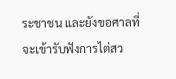ระชาชน และยังขอศาลที่จะเข้ารับฟังการไต่สว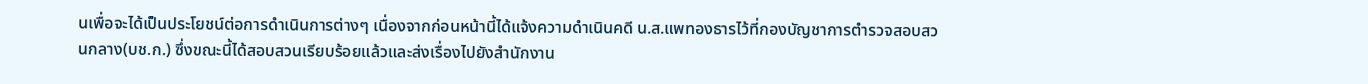นเพื่อจะได้เป็นประโยชน์ต่อการดำเนินการต่างๆ เนื่องจากก่อนหน้านี้ได้แจ้งความดำเนินคดี น.ส.แพทองธารไว้ที่กองบัญชาการตำรวจสอบสวนกลาง(บช.ก.) ซึ่งขณะนี้ได้สอบสวนเรียบร้อยแล้วและส่งเรื่องไปยังสำนักงาน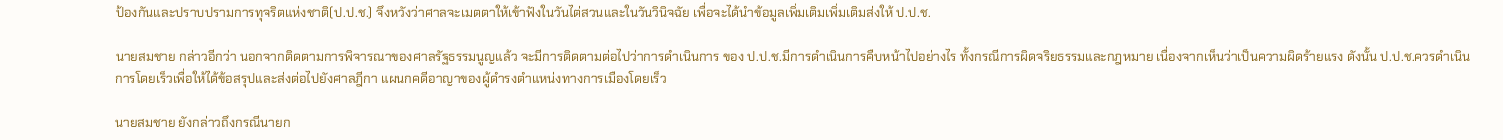ป้องกันและปราบปรามการทุจริตแห่งชาติ(ป.ป.ช.) จึงหวังว่าศาลจะเมตตาให้เข้าฟังในวันไต่สวนและในวันวินิจฉัย เพื่อจะได้นำข้อมูลเพิ่มเติมเพิ่มเติมส่งให้ ป.ป.ช.

นายสมชาย กล่าวอีกว่า นอกจากติดตามการพิจารณาของศาลรัฐธรรมนูญแล้ว จะมีการติดตามต่อไปว่าการดำเนินการ ของ ป.ป.ช.มีการดำเนินการคืบหน้าไปอย่างไร ทั้งกรณีการผิดจริยธรรมและกฎหมาย เนื่องจากเห็นว่าเป็นความผิดร้ายแรง ดังนั้น ป.ป.ช.ควรดำเนินการโดยเร็วเพื่อให้ได้ข้อสรุปและส่งต่อไปยังศาลฎีกา แผนกคดีอาญาของผู้ดำรงตำแหน่งทางการเมืองโดยเร็ว

นายสมชาย ยังกล่าวถึงกรณีนายก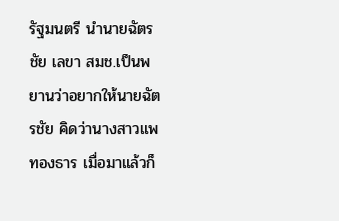รัฐมนตรี นำนายฉัตรชัย เลขา สมช.เป็นพยานว่าอยากให้นายฉัตรชัย คิดว่านางสาวแพทองธาร เมื่อมาแล้วก็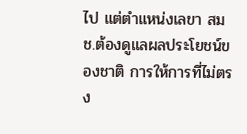ไป แต่ตำแหน่งเลขา สมช.ต้องดูแลผลประโยชน์ของชาติ การให้การที่ไม่ตรง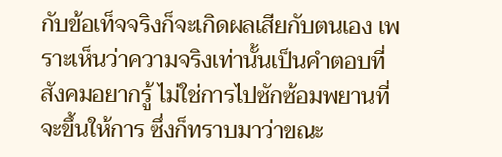กับข้อเท็จจริงก็จะเกิดผลเสียกับตนเอง เพราะเห็นว่าความจริงเท่านั้นเป็นคำตอบที่สังคมอยากรู้ ไม่ใช่การไปซักซ้อมพยานที่จะขึ้นให้การ ซึ่งก็ทราบมาว่าขณะ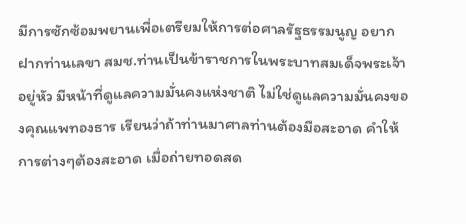มีการซักซ้อมพยานเพื่อเตรียมให้การต่อศาลรัฐธรรมนูญ อยากฝากท่านเลขา สมช.ท่านเป็นข้าราชการในพระบาทสมเด็จพระเจ้า อยู่หัว มีหน้าที่ดูแลความมั่นคงแห่งชาติ ไม่ใช่ดูแลความมั่นคงของคุณแพทองธาร เรียนว่าถ้าท่านมาศาลท่านต้องมือสะอาด คำให้การต่างๆต้องสะอาด เมื่อถ่ายทอดสด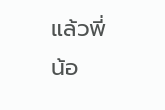แล้วพี่น้อ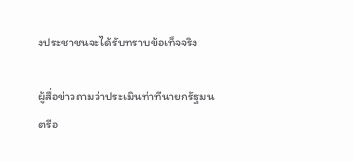งประชาชนจะได้รับทราบข้อเท็จจริง

ผู้สื่อข่าวถามว่าประเมินท่าทีนายกรัฐมนตรีอ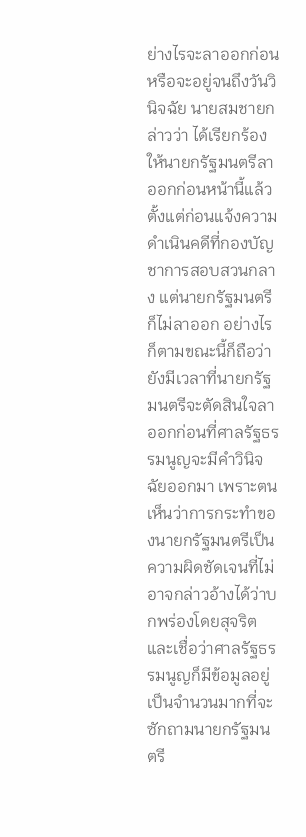ย่างไรจะลาออกก่อนหรือจะอยู่จนถึงวันวินิจฉัย นายสมชายกล่าวว่า ได้เรียกร้องให้นายกรัฐมนตรีลาออกก่อนหน้านี้แล้ว ตั้งแต่ก่อนแจ้งความดำเนินคดีที่กองบัญชาการสอบสวนกลาง แต่นายกรัฐมนตรีก็ไม่ลาออก อย่างไรก็ตามขณะนี้ก็ถือว่ายังมีเวลาที่นายกรัฐมนตรีจะตัดสินใจลาออกก่อนที่ศาลรัฐธรรมนูญจะมีคำวินิจฉัยออกมา เพราะตนเห็นว่าการกระทำของนายกรัฐมนตรีเป็นความผิดชัดเจนที่ไม่อาจกล่าวอ้างได้ว่าบกพร่องโดยสุจริต และเชื่อว่าศาลรัฐธรรมนูญก็มีข้อมูลอยู่เป็นจำนวนมากที่จะซักถามนายกรัฐมนตรี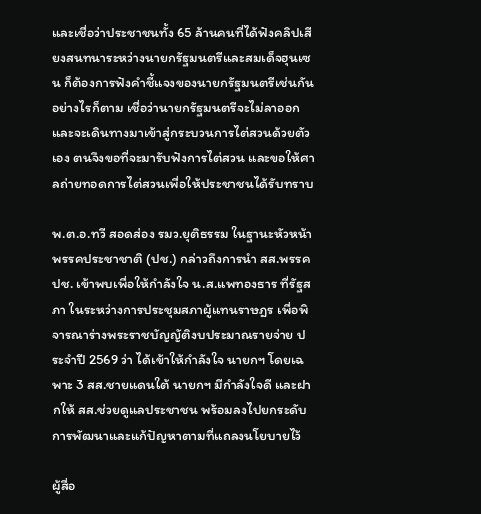และเชื่อว่าประชาชนทั้ง 65 ล้านคนที่ได้ฟังคลิปเสียงสนทนาระหว่างนายกรัฐมนตรีและสมเด็จฮุนเซน ก็ต้องการฟังคำชี้แจงของนายกรัฐมนตรีเช่นกัน อย่างไรก็ตาม เชื่อว่านายกรัฐมนตรีจะไม่ลาออก และจะเดินทางมาเข้าสู่กระบวนการไต่สวนด้วยตัวเอง ตนจึงขอที่จะมารับฟังการไต่สวน และขอให้ศาลถ่ายทอดการไต่สวนเพื่อให้ประชาชนได้รับทราบ

พ.ต.อ.ทวี สอดส่อง รมว.ยุติธรรม ในฐานะหัวหน้าพรรคประชาชาติ (ปช.) กล่าวถึงการนำ สส.พรรค ปช. เข้าพบเพื่อให้กำลังใจ น.ส.แพทองธาร ที่รัฐสภา ในระหว่างการประชุมสภาผู้แทนราษฎร เพื่อพิจารณาร่างพระราชบัญญัติงบประมาณรายจ่าย ประจำปี 2569 ว่า ได้เข้าให้กำลังใจ นายกฯ โดยเฉพาะ 3 สส.ชายแดนใต้ นายกฯ มีกำลังใจดี และฝากให้ สส.ช่วยดูแลประชาชน พร้อมลงไปยกระดับการพัฒนาและแก้ปัญหาตามที่แถลงนโยบายไว้

ผู้สื่อ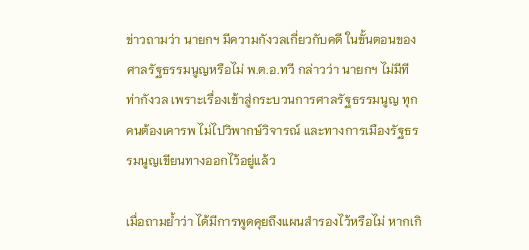ข่าวถามว่า นายกฯ มีความกังวลเกี่ยวกับคดี ในขั้นตอนของศาลรัฐธรรมนูญหรือไม่ พ.ต.อ.ทวี กล่าวว่า นายกฯ ไม่มีทีท่ากังวล เพราะเรื่องเข้าสู่กระบวนการศาลรัฐธรรมนูญ ทุกคนต้องเคารพ ไม่ไปวิพากษ์วิจารณ์ และทางการเมืองรัฐธรรมนูญเขียนทางออกไว้อยู่แล้ว

เมื่อถามย้ำว่า ได้มีการพูดคุยถึงแผนสำรองไว้หรือไม่ หากเกิ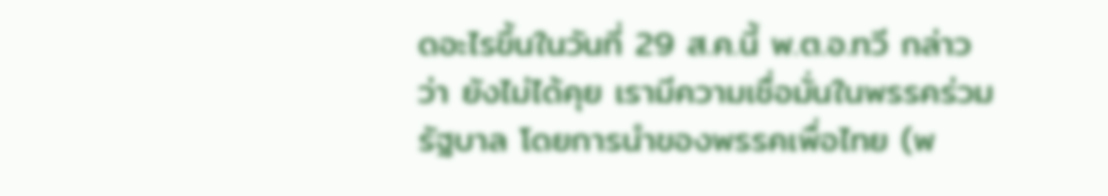ดอะไรขึ้นในวันที่ 29 ส.ค.นี้ พ.ต.อ.ทวี กล่าวว่า ยังไม่ได้คุย เรามีความเชื่อมั่นในพรรคร่วมรัฐบาล โดยการนำของพรรคเพื่อไทย (พ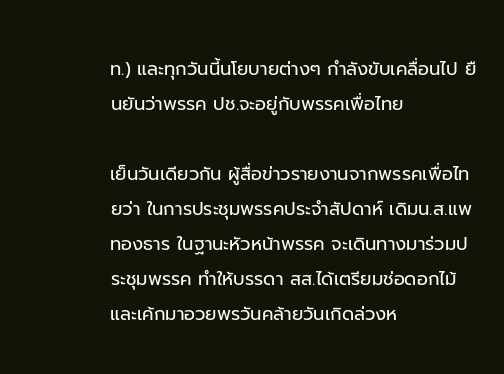ท.) และทุกวันนี้นโยบายต่างๆ กำลังขับเคลื่อนไป ยืนยันว่าพรรค ปช.จะอยู่กับพรรคเพื่อไทย

เย็นวันเดียวกัน ผู้สื่อข่าวรายงานจากพรรคเพื่อไทยว่า ในการประชุมพรรคประจำสัปดาห์ เดิมน.ส.แพทองธาร ในฐานะหัวหน้าพรรค จะเดินทางมาร่วมประชุมพรรค ทำให้บรรดา สส.ได้เตรียมช่อดอกไม้และเค้กมาอวยพรวันคล้ายวันเกิดล่วงห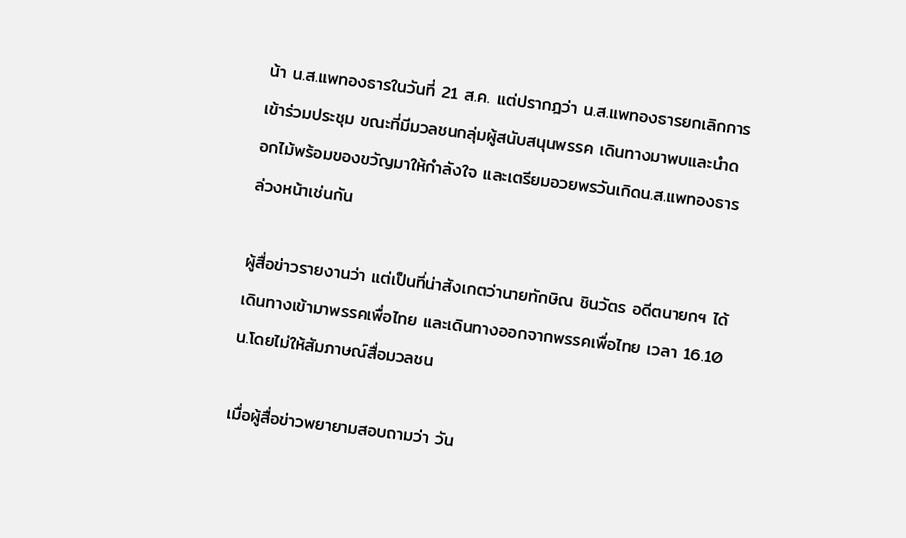น้า น.ส.แพทองธารในวันที่ 21 ส.ค. แต่ปรากฎว่า น.ส.แพทองธารยกเลิกการเข้าร่วมประชุม ขณะที่มีมวลชนกลุ่มผู้สนับสนุนพรรค เดินทางมาพบและนำดอกไม้พร้อมของขวัญมาให้กำลังใจ และเตรียมอวยพรวันเกิดน.ส.แพทองธารล่วงหน้าเช่นกัน

ผู้สื่อข่าวรายงานว่า แต่เป็นที่น่าสังเกตว่านายทักษิณ ชินวัตร อดีตนายกฯ ได้เดินทางเข้ามาพรรคเพื่อไทย และเดินทางออกจากพรรคเพื่อไทย เวลา 16.10 น.โดยไม่ให้สัมภาษณ์สื่อมวลชน

เมื่อผู้สื่อข่าวพยายามสอบถามว่า วัน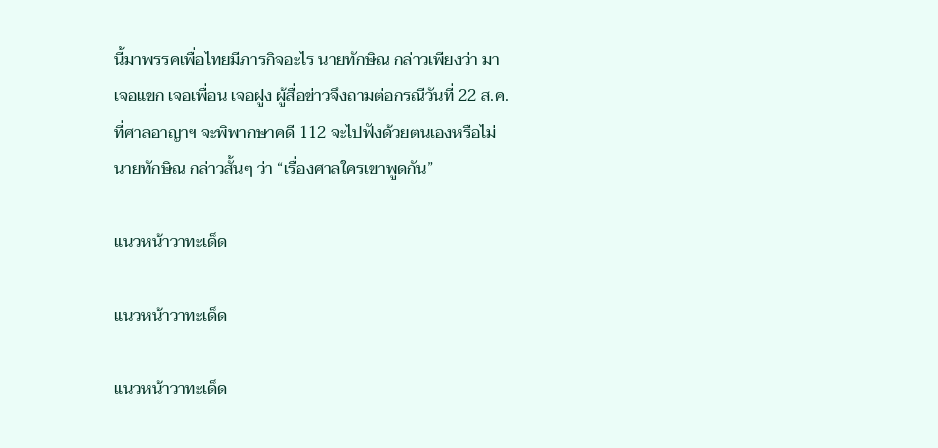นี้มาพรรคเพื่อไทยมีภารกิจอะไร นายทักษิณ กล่าวเพียงว่า มาเจอแขก เจอเพื่อน เจอฝูง ผู้สื่อข่าวจึงถามต่อกรณีวันที่ 22 ส.ค. ที่ศาลอาญาฯ จะพิพากษาคดี 112 จะไปฟังด้วยตนเองหรือไม่ นายทักษิณ กล่าวสั้นๆ ว่า “เรื่องศาลใครเขาพูดกัน”

แนวหน้าวาทะเด็ด

แนวหน้าวาทะเด็ด

แนวหน้าวาทะเด็ด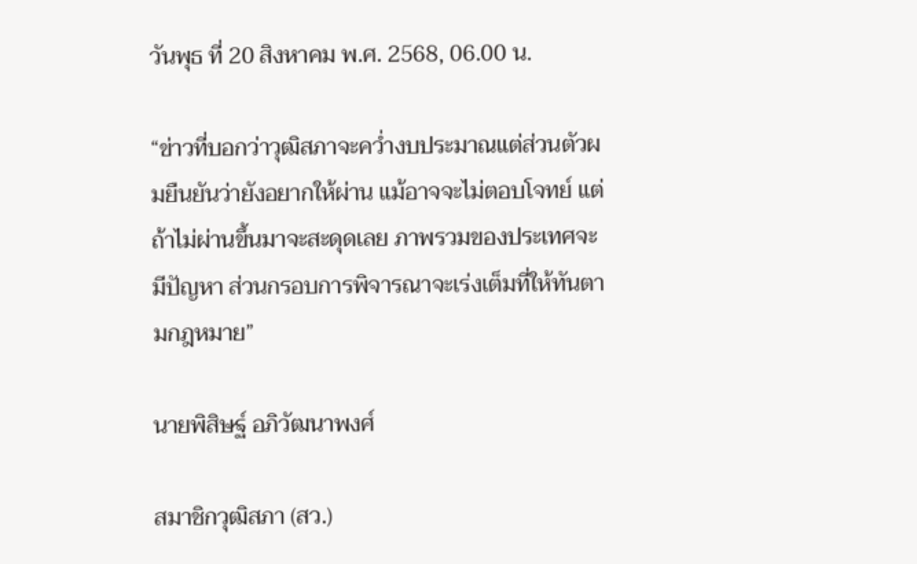วันพุธ ที่ 20 สิงหาคม พ.ศ. 2568, 06.00 น.

“ข่าวที่บอกว่าวุฒิสภาจะคว่ำงบประมาณแต่ส่วนตัวผมยืนยันว่ายังอยากให้ผ่าน แม้อาจจะไม่ตอบโจทย์ แต่ถ้าไม่ผ่านขึ้นมาจะสะดุดเลย ภาพรวมของประเทศจะมีปัญหา ส่วนกรอบการพิจารณาจะเร่งเต็มที่ให้ทันตามกฎหมาย”

นายพิสิษฐ์ อภิวัฒนาพงศ์

สมาชิกวุฒิสภา (สว.)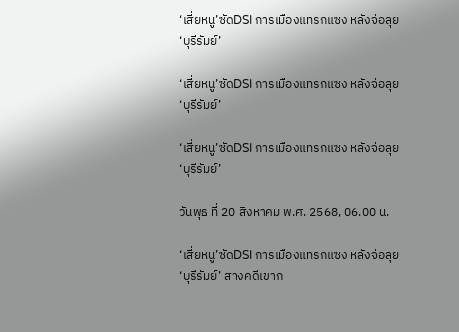‘เสี่ยหนู’ซัดDSI การเมืองแทรกแซง หลังจ่อลุย‘บุรีรัมย์’

‘เสี่ยหนู’ซัดDSI การเมืองแทรกแซง หลังจ่อลุย‘บุรีรัมย์’

‘เสี่ยหนู’ซัดDSI การเมืองแทรกแซง หลังจ่อลุย‘บุรีรัมย์’

วันพุธ ที่ 20 สิงหาคม พ.ศ. 2568, 06.00 น.

‘เสี่ยหนู’ซัดDSI การเมืองแทรกแซง หลังจ่อลุย‘บุรีรัมย์’ สางคดีเขาก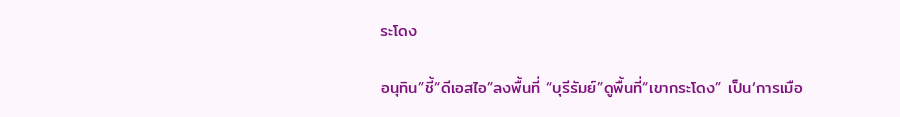ระโดง

อนุทิน”ชี้“ดีเอสไอ”ลงพื้นที่ “บุรีรัมย์”ดูพื้นที่“เขากระโดง” เป็น‘การเมือ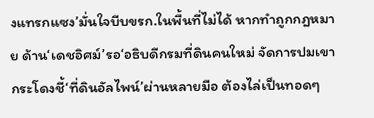งแทรกแซง’มั่นใจบีบขรก.ในพื้นที่ไม่ได้ หากทำถูกกฎหมาย ด้าน‘เดชอิศม์’รอ‘อธิบดีกรมที่ดินคนใหม่ จัดการปมเขากระโดงชี้‘ที่ดินอัลไพน์’ผ่านหลายมือ ต้องไล่เป็นทอดๆ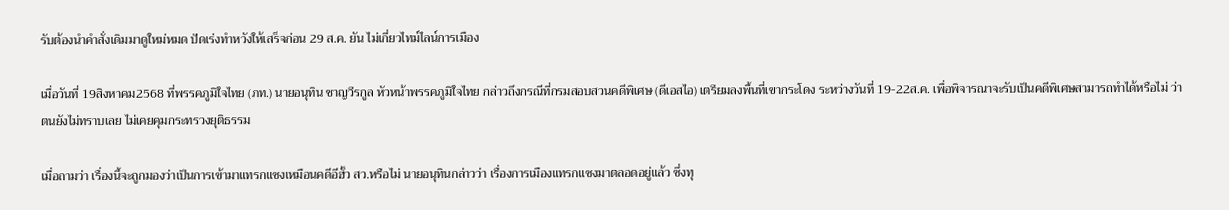รับต้องนำคำสั่งเดิมมาดูใหม่หมด ปัดเร่งทำหวังให้เสร็จก่อน 29 ส.ค. ยัน ไม่เกี่ยวไทม์ไลน์การเมือง

เมื่อวันที่ 19สิงหาคม2568 ที่พรรคภูมิใจไทย (ภท.) นายอนุทิน ชาญวีรกูล หัวหน้าพรรคภูมิใจไทย กล่าวถึงกรณีที่กรมสอบสวนคดีพิเศษ (ดีเอสไอ) เตรียมลงพื้นที่เขากระโดง ระหว่างวันที่ 19-22ส.ค. เพื่อพิจารณาจะรับเป็นคดีพิเศษสามารถทำได้หรือไม่ ว่า ตนยังไม่ทราบเลย ไม่เคยคุมกระทรวงยุติธรรม

เมื่อถามว่า เรื่องนี้จะถูกมองว่าเป็นการเข้ามาแทรกแซงเหมือนคดีอีฮั้ว สว.หรือไม่ นายอนุทินกล่าวว่า เรื่องการเมืองแทรกแซงมาตลอดอยู่แล้ว ซึ่งทุ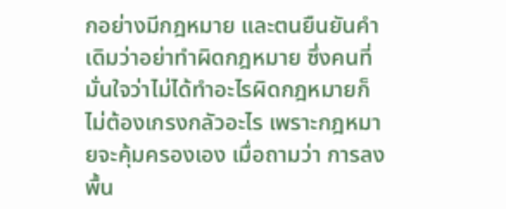กอย่างมีกฎหมาย และตนยืนยันคำเดิมว่าอย่าทำผิดกฎหมาย ซึ่งคนที่มั่นใจว่าไม่ได้ทำอะไรผิดกฎหมายก็ไม่ต้องเกรงกลัวอะไร เพราะกฎหมายจะคุ้มครองเอง เมื่อถามว่า การลงพื้น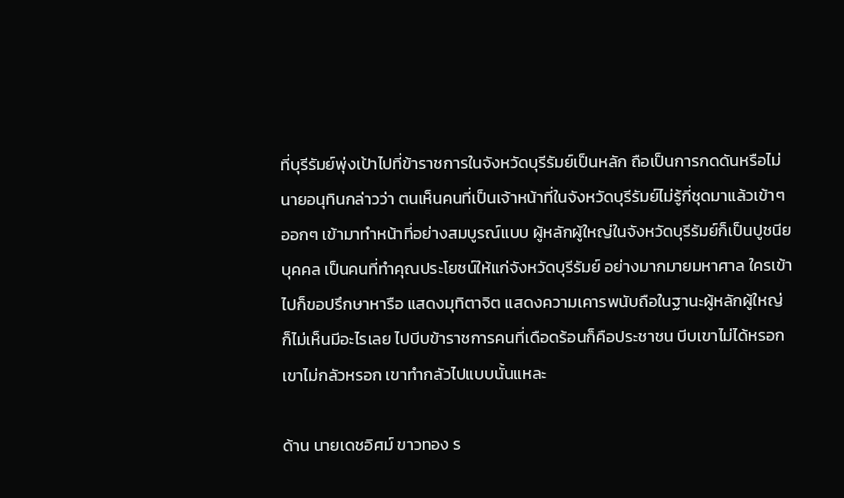ที่บุรีรัมย์พุ่งเป้าไปที่ข้าราชการในจังหวัดบุรีรัมย์เป็นหลัก ถือเป็นการกดดันหรือไม่ นายอนุทินกล่าวว่า ตนเห็นคนที่เป็นเจ้าหน้าที่ในจังหวัดบุรีรัมย์ไม่รู้กี่ชุดมาแล้วเข้าๆออกๆ เข้ามาทำหน้าที่อย่างสมบูรณ์แบบ ผู้หลักผู้ใหญ่ในจังหวัดบุรีรัมย์ก็เป็นปูชนียบุคคล เป็นคนที่ทำคุณประโยชน์ให้แก่จังหวัดบุรีรัมย์ อย่างมากมายมหาศาล ใครเข้าไปก็ขอปรึกษาหารือ แสดงมุทิตาจิต แสดงความเคารพนับถือในฐานะผู้หลักผู้ใหญ่ ก็ไม่เห็นมีอะไรเลย ไปบีบข้าราชการคนที่เดือดร้อนก็คือประชาชน บีบเขาไม่ได้หรอก เขาไม่กลัวหรอก เขาทำกลัวไปแบบนั้นแหละ

ด้าน นายเดชอิศม์ ขาวทอง ร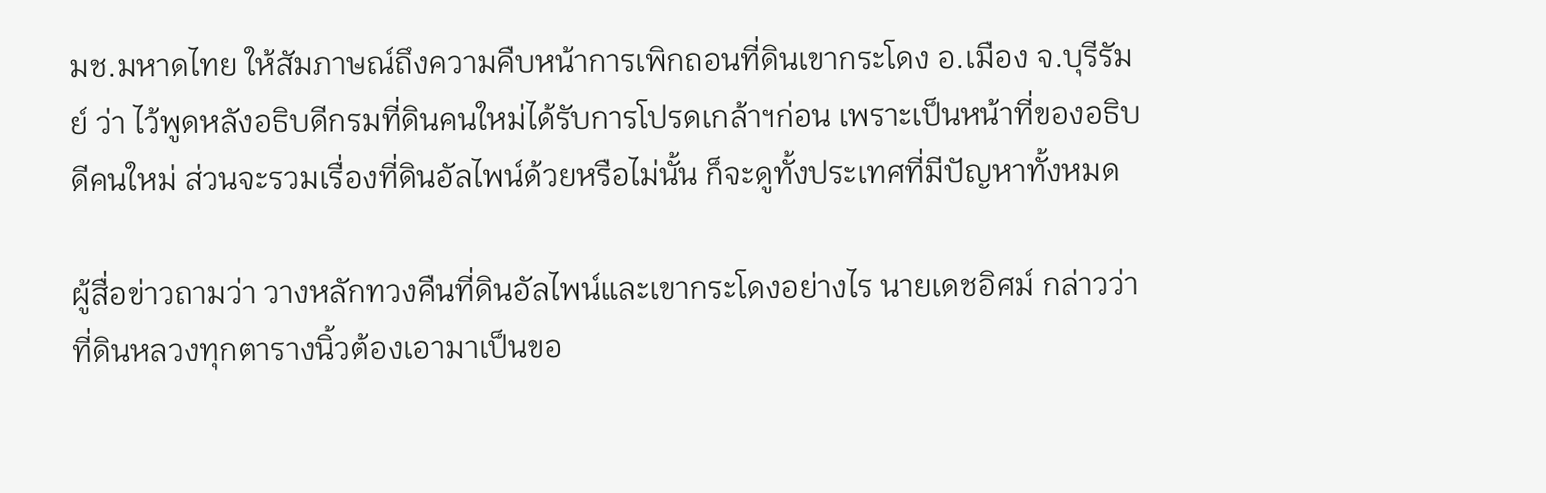มช.มหาดไทย ให้สัมภาษณ์ถึงความคืบหน้าการเพิกถอนที่ดินเขากระโดง อ.เมือง จ.บุรีรัมย์ ว่า ไว้พูดหลังอธิบดีกรมที่ดินคนใหม่ได้รับการโปรดเกล้าฯก่อน เพราะเป็นหน้าที่ของอธิบดีคนใหม่ ส่วนจะรวมเรื่องที่ดินอัลไพน์ด้วยหรือไม่นั้น ก็จะดูทั้งประเทศที่มีปัญหาทั้งหมด

ผู้สื่อข่าวถามว่า วางหลักทวงคืนที่ดินอัลไพน์และเขากระโดงอย่างไร นายเดชอิศม์ กล่าวว่า ที่ดินหลวงทุกตารางนิ้วต้องเอามาเป็นขอ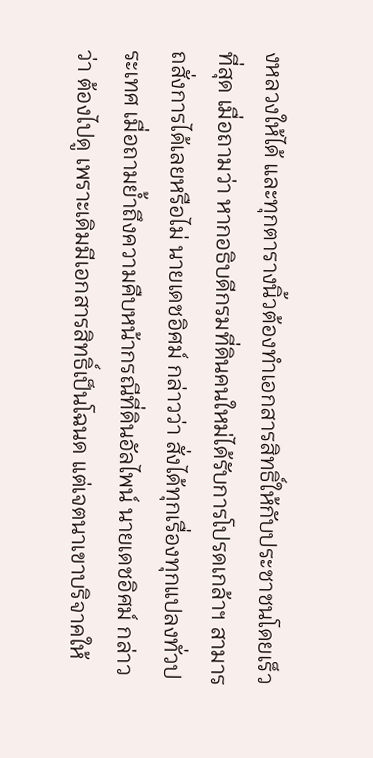งหลวงให้ได้ และทุกตารางนิ้วต้องทำเอกสารสิทธิ์ให้กับประชาชนโดยเร็วที่สุด เมื่อถามว่า หากอธิบดีกรมที่ดินคนใหม่ได้รับการโปรดเกล้าฯ สามารถสั่งการได้เลยหรือไม่ นายเดชอิศม์ กล่าวว่า สั่งได้ทุกเรื่องทุกแปลงทั่วประเทศ เมื่อถามย้ำถึงความคืบหน้ากรณีที่ดินอัลไพน์ นายเดชอิศม์ กล่าวว่า ต้องไปดู เพราะเดิมมีเอกสารสิทธิ์เป็นโฉนด แต่เจตนาเขาบริจาคให้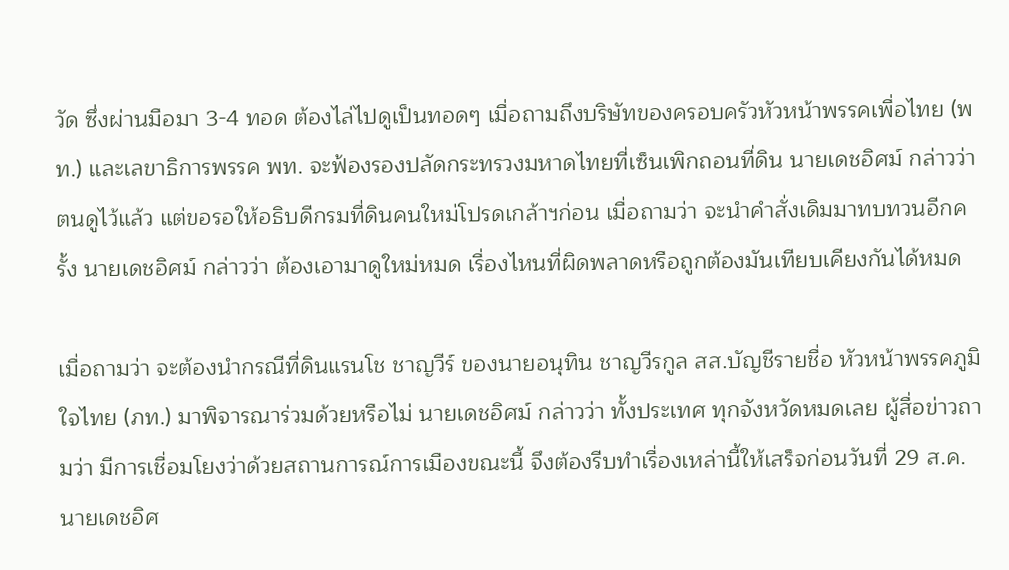วัด ซึ่งผ่านมือมา 3-4 ทอด ต้องไล่ไปดูเป็นทอดๆ เมื่อถามถึงบริษัทของครอบครัวหัวหน้าพรรคเพื่อไทย (พท.) และเลขาธิการพรรค พท. จะฟ้องรองปลัดกระทรวงมหาดไทยที่เซ็นเพิกถอนที่ดิน นายเดชอิศม์ กล่าวว่า ตนดูไว้แล้ว แต่ขอรอให้อธิบดีกรมที่ดินคนใหม่โปรดเกล้าฯก่อน เมื่อถามว่า จะนำคำสั่งเดิมมาทบทวนอีกครั้ง นายเดชอิศม์ กล่าวว่า ต้องเอามาดูใหม่หมด เรื่องไหนที่ผิดพลาดหรือถูกต้องมันเทียบเคียงกันได้หมด

เมื่อถามว่า จะต้องนำกรณีที่ดินแรนโช ชาญวีร์ ของนายอนุทิน ชาญวีรกูล สส.บัญชีรายชื่อ หัวหน้าพรรคภูมิใจไทย (ภท.) มาพิจารณาร่วมด้วยหรือไม่ นายเดชอิศม์ กล่าวว่า ทั้งประเทศ ทุกจังหวัดหมดเลย ผู้สื่อข่าวถามว่า มีการเชื่อมโยงว่าด้วยสถานการณ์การเมืองขณะนี้ จึงต้องรีบทำเรื่องเหล่านี้ให้เสร็จก่อนวันที่ 29 ส.ค. นายเดชอิศ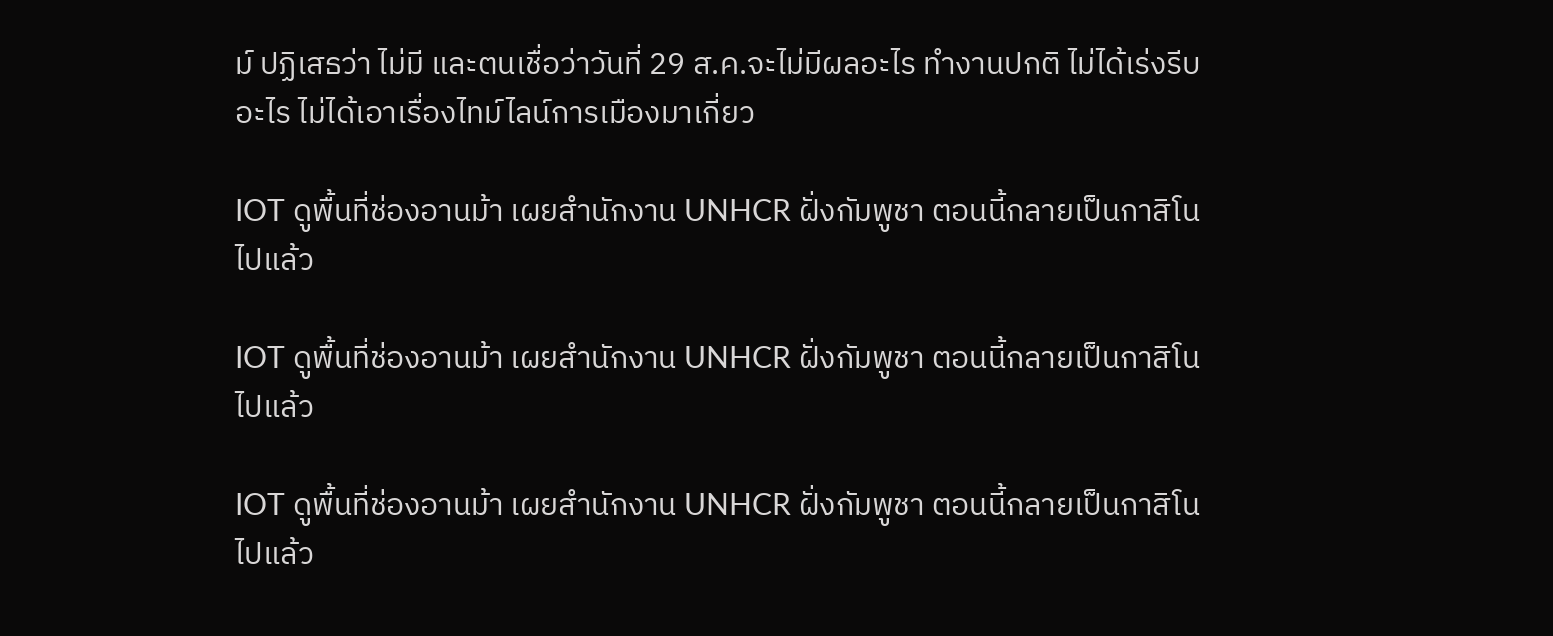ม์ ปฏิเสธว่า ไม่มี และตนเชื่อว่าวันที่ 29 ส.ค.จะไม่มีผลอะไร ทำงานปกติ ไม่ได้เร่งรีบอะไร ไม่ได้เอาเรื่องไทม์ไลน์การเมืองมาเกี่ยว

IOT ดูพื้นที่ช่องอานม้า เผยสำนักงาน UNHCR ฝั่งกัมพูชา ตอนนี้กลายเป็นกาสิโนไปแล้ว

IOT ดูพื้นที่ช่องอานม้า เผยสำนักงาน UNHCR ฝั่งกัมพูชา ตอนนี้กลายเป็นกาสิโนไปแล้ว

IOT ดูพื้นที่ช่องอานม้า เผยสำนักงาน UNHCR ฝั่งกัมพูชา ตอนนี้กลายเป็นกาสิโนไปแล้ว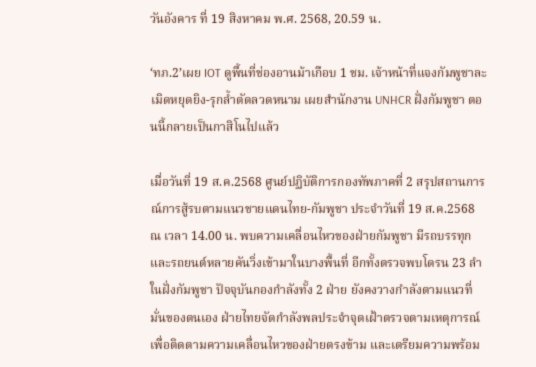วันอังคาร ที่ 19 สิงหาคม พ.ศ. 2568, 20.59 น.

‘ทภ.2’เผย IOT ดูพื้นที่ช่องอานม้าเกือบ 1 ชม. เจ้าหน้าที่แจงกัมพูชาละเมิดหยุดยิง-รุกล้ำตัดลวดหนาม เผยสำนักงาน UNHCR ฝั่งกัมพูชา ตอนนี้กลายเป็นกาสิโนไปแล้ว

เมื่อวันที่ 19 ส.ค.2568 ศูนย์ปฏิบัติการกองทัพภาคที่ 2 สรุปสถานการณ์การสู้รบตามแนวชายแดนไทย-กัมพูชา ประจำวันที่ 19 ส.ค.2568 ณ เวลา 14.00 น. พบความเคลื่อนไหวของฝ่ายกัมพูชา มีรถบรรทุก และรถยนต์หลายคันวิ่งเข้ามาในบางพื้นที่ อีกทั้งตรวจพบโดรน 23 ลำในฝั่งกัมพูชา ปัจจุบันกองกำลังทั้ง 2 ฝ่าย ยังคงวางกำลังตามแนวที่มั่นของตนเอง ฝ่ายไทยจัดกำลังพลประจำจุดเฝ้าตรวจตามเหตุการณ์ เพื่อติดตามความเคลื่อนไหวของฝ่ายตรงข้าม และเตรียมความพร้อม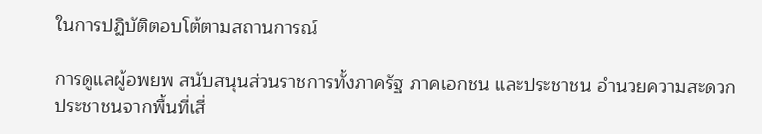ในการปฏิบัติตอบโต้ตามสถานการณ์

การดูแลผู้อพยพ สนับสนุนส่วนราชการทั้งภาครัฐ ภาคเอกชน และประชาชน อำนวยความสะดวกประชาชนจากพื้นที่เสี่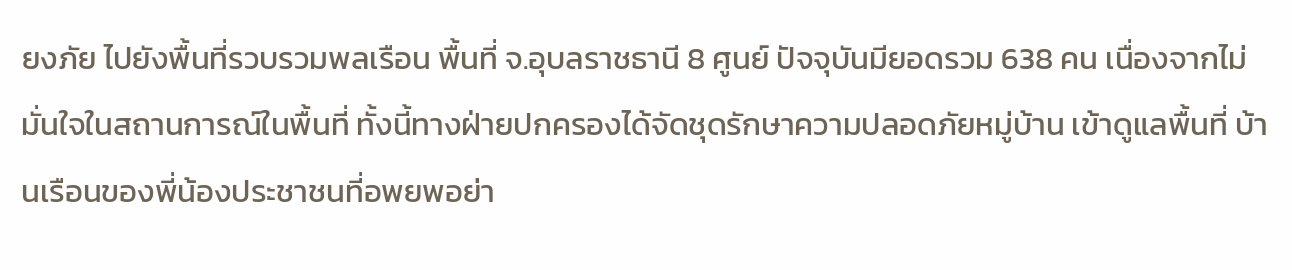ยงภัย ไปยังพื้นที่รวบรวมพลเรือน พื้นที่ จ.อุบลราชธานี 8 ศูนย์ ปัจจุบันมียอดรวม 638 คน เนื่องจากไม่มั่นใจในสถานการณ์ในพื้นที่ ทั้งนี้ทางฝ่ายปกครองได้จัดชุดรักษาความปลอดภัยหมู่บ้าน เข้าดูแลพื้นที่ บ้านเรือนของพี่น้องประชาชนที่อพยพอย่า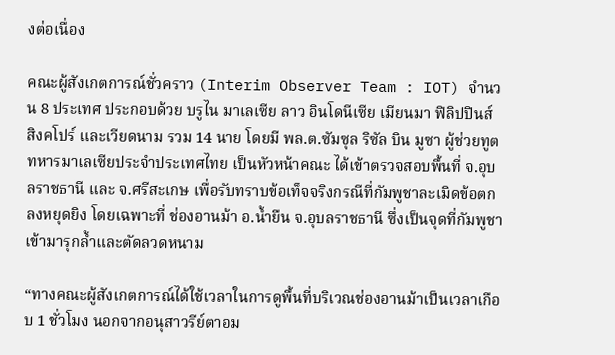งต่อเนื่อง

คณะผู้สังเกตการณ์ชั่วคราว (Interim Observer Team : IOT) จำนวน 8 ประเทศ ประกอบด้วย บรูไน มาเลเซีย ลาว อินโดนีเซีย เมียนมา ฟิลิปปินส์ สิงคโปร์ และเวียดนาม รวม 14 นาย โดยมี พล.ต.ซัมซุล ริซัล บิน มูซา ผู้ช่วยทูตทหารมาเลเซียประจำประเทศไทย เป็นหัวหน้าคณะ ได้เข้าตรวจสอบพื้นที่ จ.อุบลราชธานี และ จ.ศรีสะเกษ เพื่อรับทราบข้อเท็จจริงกรณีที่กัมพูชาละเมิดข้อตกลงหยุดยิง โดยเฉพาะที่ ช่องอานม้า อ.น้ำยืน จ.อุบลราชธานี ซึ่งเป็นจุดที่กัมพูชาเข้ามารุกล้ำและตัดลวดหนาม

“ทางคณะผู้สังเกตการณ์ได้ใช้เวลาในการดูพื้นที่บริเวณช่องอานม้าเป็นเวลาเกือบ 1 ชั่วโมง นอกจากอนุสาวรีย์ตาอม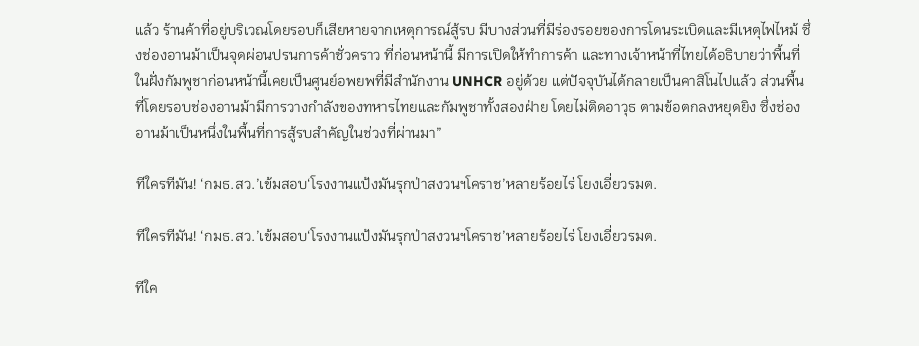แล้ว ร้านค้าที่อยู่บริเวณโดยรอบก็เสียหายจากเหตุการณ์สู้รบ มีบางส่วนที่มีร่องรอยของการโดนระเบิดและมีเหตุไฟไหม้ ซึ่งช่องอานม้าเป็นจุดผ่อนปรนการค้าชั่วคราว ที่ก่อนหน้านี้ มีการเปิดให้ทำการค้า และทางเจ้าหน้าที่ไทยได้อธิบายว่าพื้นที่ในฝั่งกัมพูชาก่อนหน้านี้เคยเป็นศูนย์อพยพที่มีสำนักงาน UNHCR อยู่ด้วย แต่ปัจจุบันได้กลายเป็นคาสิโนไปแล้ว ส่วนพื้นที่โดยรอบช่องอานม้ามีการวางกำลังของทหารไทยและกัมพูชาทั้งสองฝ่าย โดยไม่ติดอาวุธ ตามข้อตกลงหยุดยิง ซึ่งช่องอานม้าเป็นหนึ่งในพื้นที่การสู้รบสำคัญในช่วงที่ผ่านมา”

ทีใครทีมัน! ‘กมธ.สว.’เข้มสอบ‘โรงงานแป้งมันรุกป่าสงวนฯโคราช’หลายร้อยไร่ โยงเอี่ยวรมต.

ทีใครทีมัน! ‘กมธ.สว.’เข้มสอบ‘โรงงานแป้งมันรุกป่าสงวนฯโคราช’หลายร้อยไร่ โยงเอี่ยวรมต.

ทีใค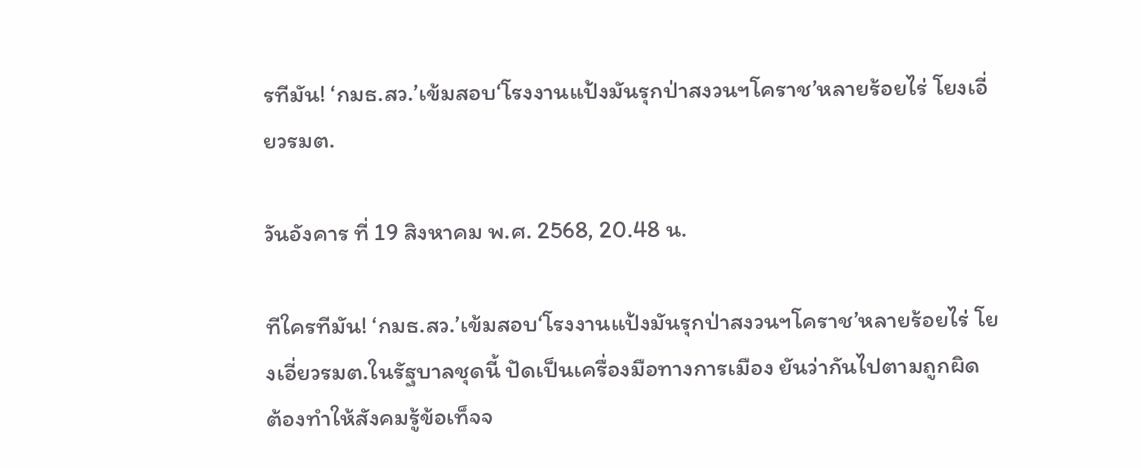รทีมัน! ‘กมธ.สว.’เข้มสอบ‘โรงงานแป้งมันรุกป่าสงวนฯโคราช’หลายร้อยไร่ โยงเอี่ยวรมต.

วันอังคาร ที่ 19 สิงหาคม พ.ศ. 2568, 20.48 น.

ทีใครทีมัน! ‘กมธ.สว.’เข้มสอบ‘โรงงานแป้งมันรุกป่าสงวนฯโคราช’หลายร้อยไร่ โยงเอี่ยวรมต.ในรัฐบาลชุดนี้ ปัดเป็นเครื่องมือทางการเมือง ยันว่ากันไปตามถูกผิด ต้องทำให้สังคมรู้ข้อเท็จจ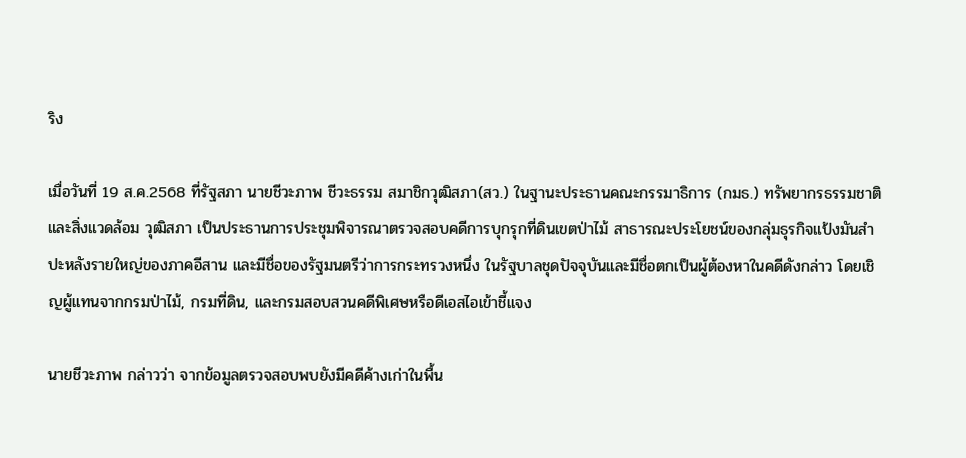ริง

เมื่อวันที่ 19 ส.ค.2568 ที่รัฐสภา นายชีวะภาพ ชีวะธรรม สมาชิกวุฒิสภา(สว.) ในฐานะประธานคณะกรรมาธิการ (กมธ.) ทรัพยากรธรรมชาติและสิ่งแวดล้อม วุฒิสภา เป็นประธานการประชุมพิจารณาตรวจสอบคดีการบุกรุกที่ดินเขตป่าไม้ สาธารณะประโยชน์ของกลุ่มธุรกิจแป้งมันสำปะหลังรายใหญ่ของภาคอีสาน และมีชื่อของรัฐมนตรีว่าการกระทรวงหนึ่ง ในรัฐบาลชุดปัจจุบันและมีชื่อตกเป็นผู้ต้องหาในคดีดังกล่าว โดยเชิญผู้แทนจากกรมป่าไม้, กรมที่ดิน, และกรมสอบสวนคดีพิเศษหรือดีเอสไอเข้าชี้แจง

นายชีวะภาพ กล่าวว่า จากข้อมูลตรวจสอบพบยังมีคดีค้างเก่าในพื้น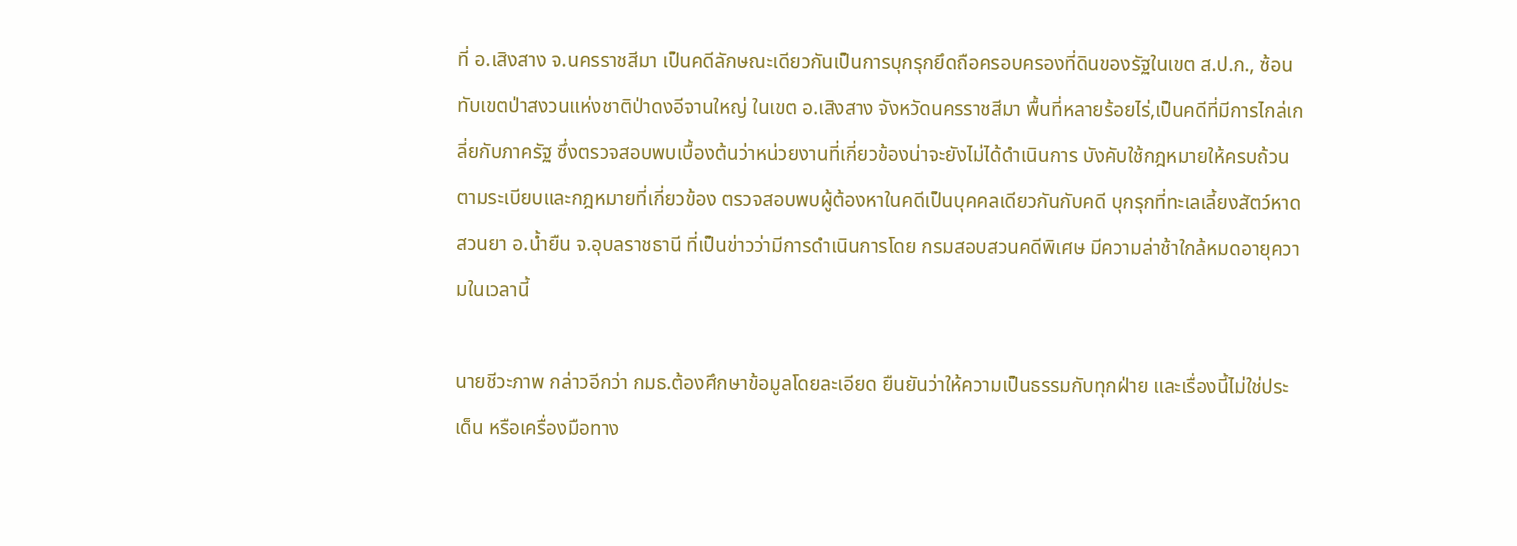ที่ อ.เสิงสาง จ.นครราชสีมา เป็นคดีลักษณะเดียวกันเป็นการบุกรุกยึดถือครอบครองที่ดินของรัฐในเขต ส.ป.ก., ซ้อนทับเขตป่าสงวนแห่งชาติป่าดงอีจานใหญ่ ในเขต อ.เสิงสาง จังหวัดนครราชสีมา พื้นที่หลายร้อยไร่,เป็นคดีที่มีการไกล่เกลี่ยกับภาครัฐ ซึ่งตรวจสอบพบเบื้องต้นว่าหน่วยงานที่เกี่ยวข้องน่าจะยังไม่ได้ดำเนินการ บังคับใช้กฎหมายให้ครบถ้วนตามระเบียบและกฎหมายที่เกี่ยวข้อง ตรวจสอบพบผู้ต้องหาในคดีเป็นบุคคลเดียวกันกับคดี บุกรุกที่ทะเลเลี้ยงสัตว์หาดสวนยา อ.น้ำยืน จ.อุบลราชธานี ที่เป็นข่าวว่ามีการดำเนินการโดย กรมสอบสวนคดีพิเศษ มีความล่าช้าใกล้หมดอายุความในเวลานี้

นายชีวะภาพ กล่าวอีกว่า กมธ.ต้องศึกษาข้อมูลโดยละเอียด ยืนยันว่าให้ความเป็นธรรมกับทุกฝ่าย และเรื่องนี้ไม่ใช่ประเด็น หรือเครื่องมือทาง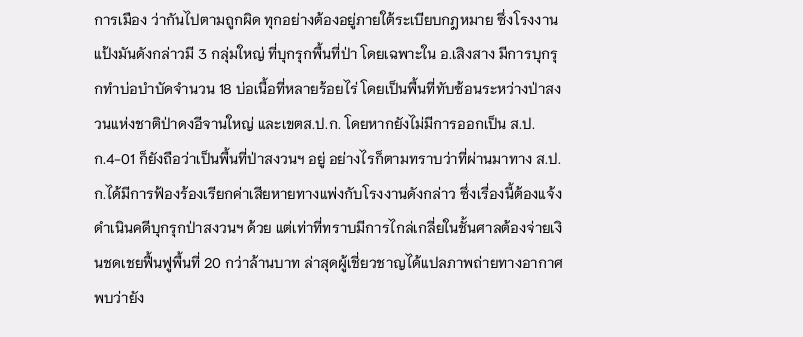การเมือง ว่ากันไปตามถูกผิด ทุกอย่างต้องอยู่ภายใต้ระเบียบกฎหมาย ซึ่งโรงงานแป้งมันดังกล่าวมี 3 กลุ่มใหญ่ ที่บุกรุกพื้นที่ป่า โดยเฉพาะใน อ.เสิงสาง มีการบุกรุกทำบ่อบำบัดจำนวน 18 บ่อเนื้อที่หลายร้อยไร่ โดยเป็นพื้นที่ทับซ้อนระหว่างป่าสงวนแห่งชาติป่าดงอีจานใหญ่ และเขตส.ป.ก. โดยหากยังไม่มีการออกเป็น ส.ป.ก.4-01 ก็ยังถือว่าเป็นพื้นที่ป่าสงวนฯ อยู่ อย่างไรก็ตามทราบว่าที่ผ่านมาทาง ส.ป.ก.ได้มีการฟ้องร้องเรียกค่าเสียหายทางแพ่งกับโรงงานดังกล่าว ซึ่งเรื่องนี้ต้องแจ้งดำเนินคดีบุกรุกป่าสงวนฯ ด้วย แต่เท่าที่ทราบมีการไกล่เกลี่ยในชั้นศาลต้องจ่ายเงินชดเชยฟื้นฟูพื้นที่ 20 กว่าล้านบาท ล่าสุดผู้เชี่ยวชาญได้แปลภาพถ่ายทางอากาศพบว่ายัง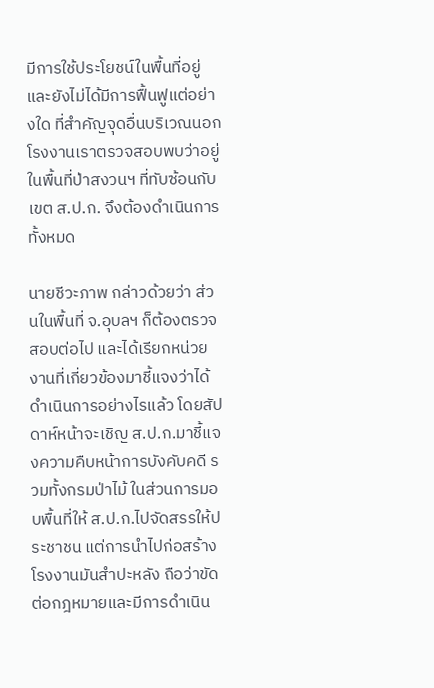มีการใช้ประโยชน์ในพื้นที่อยู่และยังไม่ได้มีการฟื้นฟูแต่อย่างใด ที่สำคัญจุดอื่นบริเวณนอกโรงงานเราตรวจสอบพบว่าอยู่ในพื้นที่ป่าสงวนฯ ที่ทับซ้อนกับเขต ส.ป.ก. จึงต้องดำเนินการทั้งหมด

นายชีวะภาพ กล่าวด้วยว่า ส่วนในพื้นที่ จ.อุบลฯ ก็ต้องตรวจสอบต่อไป และได้เรียกหน่วยงานที่เกี่ยวข้องมาชี้แจงว่าได้ดำเนินการอย่างไรแล้ว โดยสัปดาห์หน้าจะเชิญ ส.ป.ก.มาชี้แจงความคืบหน้าการบังคับคดี รวมทั้งกรมป่าไม้ ในส่วนการมอบพื้นที่ให้ ส.ป.ก.ไปจัดสรรให้ประชาชน แต่การนำไปก่อสร้างโรงงานมันสำปะหลัง ถือว่าขัดต่อกฎหมายและมีการดำเนิน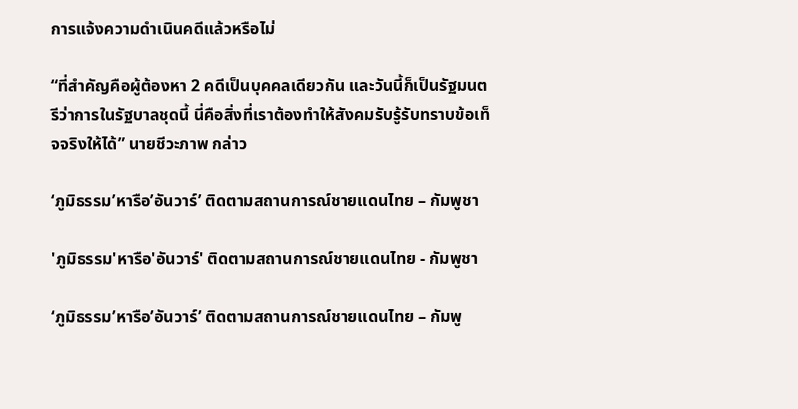การแจ้งความดำเนินคดีแล้วหรือไม่

“ที่สำคัญคือผู้ต้องหา 2 คดีเป็นบุคคลเดียวกัน และวันนี้ก็เป็นรัฐมนตรีว่าการในรัฐบาลชุดนี้ นี่คือสิ่งที่เราต้องทำให้สังคมรับรู้รับทราบข้อเท็จจริงให้ได้” นายชีวะภาพ กล่าว

‘ภูมิธรรม’หารือ’อันวาร์’ ติดตามสถานการณ์ชายแดนไทย – กัมพูชา

'ภูมิธรรม'หารือ'อันวาร์' ติดตามสถานการณ์ชายแดนไทย - กัมพูชา

‘ภูมิธรรม’หารือ’อันวาร์’ ติดตามสถานการณ์ชายแดนไทย – กัมพู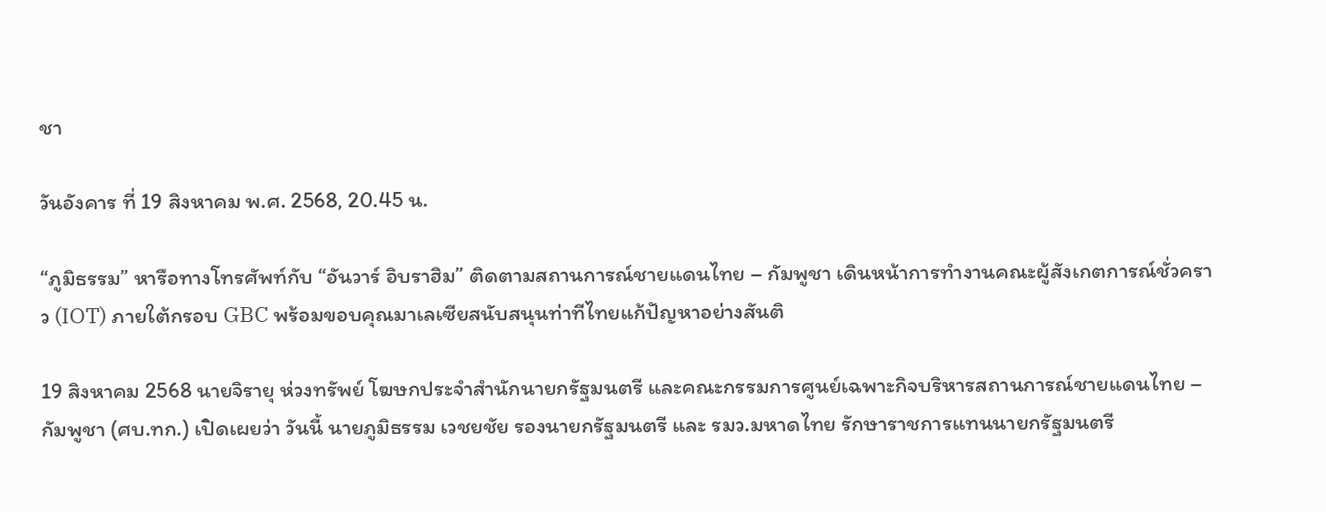ชา

วันอังคาร ที่ 19 สิงหาคม พ.ศ. 2568, 20.45 น.

“ภูมิธรรม” หารือทางโทรศัพท์กับ “อันวาร์ อิบราฮิม” ติดตามสถานการณ์ชายแดนไทย – กัมพูชา เดินหน้าการทำงานคณะผู้สังเกตการณ์ชั่วคราว (IOT) ภายใต้กรอบ GBC พร้อมขอบคุณมาเลเซียสนับสนุนท่าทีไทยแก้ปัญหาอย่างสันติ

19 สิงหาคม 2568 นายจิรายุ ห่วงทรัพย์ โฆษกประจำสำนักนายกรัฐมนตรี และคณะกรรมการศูนย์เฉพาะกิจบริหารสถานการณ์ชายแดนไทย – กัมพูชา (ศบ.ทก.) เปิดเผยว่า วันนี้ นายภูมิธรรม เวชยชัย รองนายกรัฐมนตรี และ รมว.มหาดไทย รักษาราชการแทนนายกรัฐมนตรี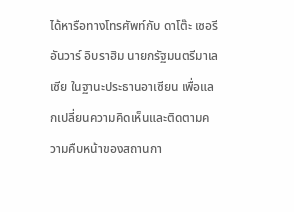ได้หารือทางโทรศัพท์กับ ดาโต๊ะ เซอรี อันวาร์ อิบราฮิม นายกรัฐมนตรีมาเลเซีย ในฐานะประธานอาเซียน เพื่อแลกเปลี่ยนความคิดเห็นและติดตามความคืบหน้าของสถานกา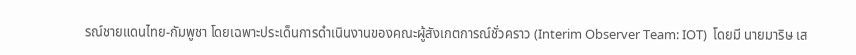รณ์ชายแดนไทย-กัมพูชา โดยเฉพาะประเด็นการดำเนินงานของคณะผู้สังเกตการณ์ชั่วคราว (Interim Observer Team: IOT)  โดยมี นายมาริษ เส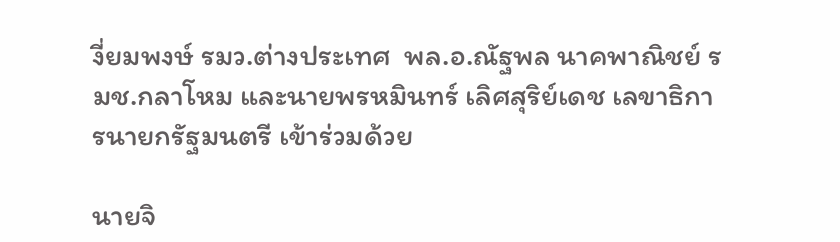งี่ยมพงษ์ รมว.ต่างประเทศ  พล.อ.ณัฐพล นาคพาณิชย์ รมช.กลาโหม และนายพรหมินทร์ เลิศสุริย์เดช เลขาธิการนายกรัฐมนตรี เข้าร่วมด้วย

นายจิ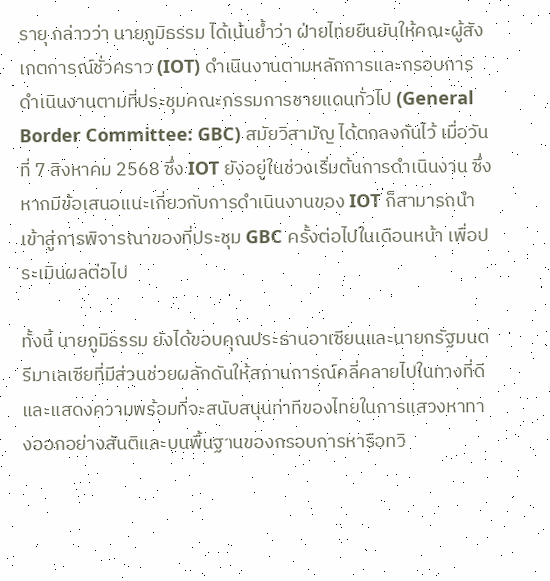รายุ กล่าวว่า นายภูมิธรรม ได้เน้นย้ำว่า ฝ่ายไทยยืนยันให้คณะผู้สังเกตการณ์ชั่วคราว (IOT) ดำเนินงานตามหลักการและกรอบการดำเนินงานตามที่ประชุมคณะกรรมการชายแดนทั่วไป (General Border Committee: GBC) สมัยวิสามัญ ได้ตกลงกันไว้ เมื่อวันที่ 7 สิงหาคม 2568 ซึ่ง IOT ยังอยู่ในช่วงเริ่มต้นการดำเนินงาน ซึ่งหากมีข้อเสนอแนะเกี่ยวกับการดำเนินงานของ IOT ก็สามารถนำเข้าสู่การพิจารณาของที่ประชุม GBC ครั้งต่อไปในเดือนหน้า เพื่อประเมินผลต่อไป

ทั้งนี้ นายภูมิธรรม ยังได้ขอบคุณประธานอาเซียนและนายกรัฐมนตรีมาเลเซียที่มีส่วนช่วยผลักดันให้สถานการณ์คลี่คลายไปในทางที่ดี และแสดงความพร้อมที่จะสนับสนุนท่าทีของไทยในการแสวงหาทางออกอย่างสันติและบนพื้นฐานของกรอบการหารือทวิ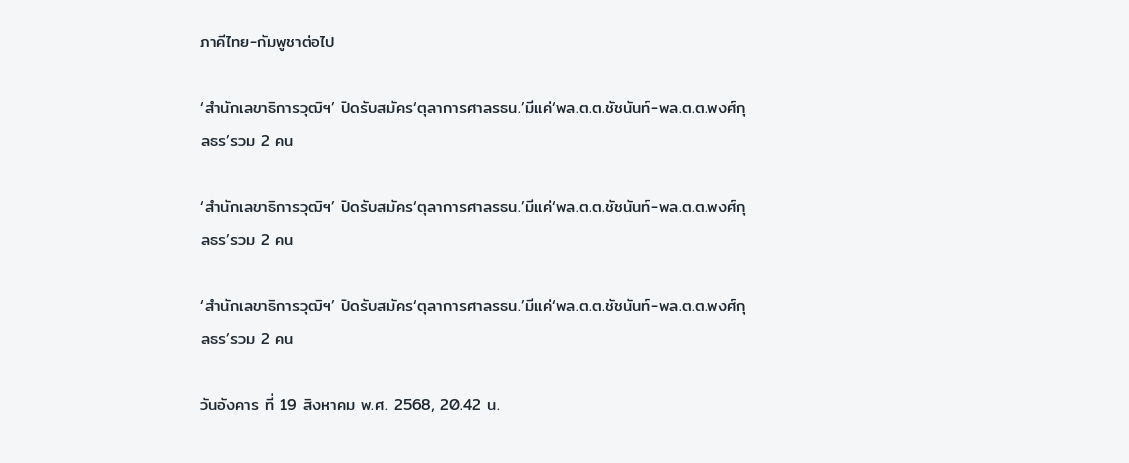ภาคีไทย-กัมพูชาต่อไป

‘สำนักเลขาธิการวุฒิฯ’ ปิดรับสมัคร‘ตุลาการศาลรธน.’มีแค่‘พล.ต.ต.ชัชนันท์-พล.ต.ต.พงศ์กุลธร’รวม 2 คน

‘สำนักเลขาธิการวุฒิฯ’ ปิดรับสมัคร‘ตุลาการศาลรธน.’มีแค่‘พล.ต.ต.ชัชนันท์-พล.ต.ต.พงศ์กุลธร’รวม 2 คน

‘สำนักเลขาธิการวุฒิฯ’ ปิดรับสมัคร‘ตุลาการศาลรธน.’มีแค่‘พล.ต.ต.ชัชนันท์-พล.ต.ต.พงศ์กุลธร’รวม 2 คน

วันอังคาร ที่ 19 สิงหาคม พ.ศ. 2568, 20.42 น.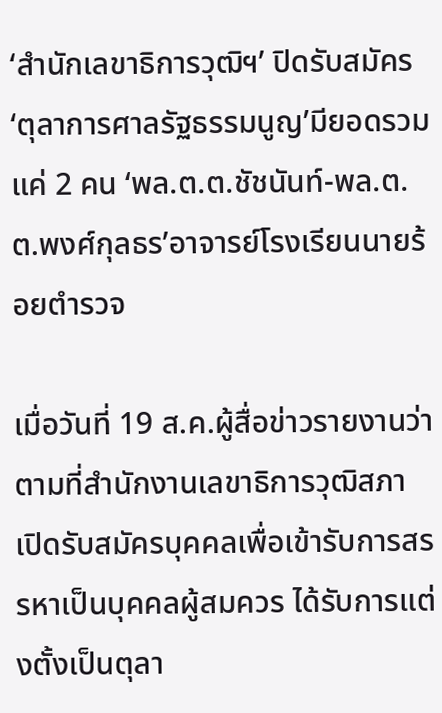‘สำนักเลขาธิการวุฒิฯ’ ปิดรับสมัคร‘ตุลาการศาลรัฐธรรมนูญ’มียอดรวมแค่ 2 คน ‘พล.ต.ต.ชัชนันท์-พล.ต.ต.พงศ์กุลธร’อาจารย์โรงเรียนนายร้อยตำรวจ

เมื่อวันที่ 19 ส.ค.ผู้สื่อข่าวรายงานว่า ตามที่สำนักงานเลขาธิการวุฒิสภา เปิดรับสมัครบุคคลเพื่อเข้ารับการสรรหาเป็นบุคคลผู้สมควร ได้รับการแต่งตั้งเป็นตุลา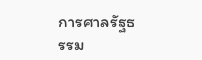การศาลรัฐธรรม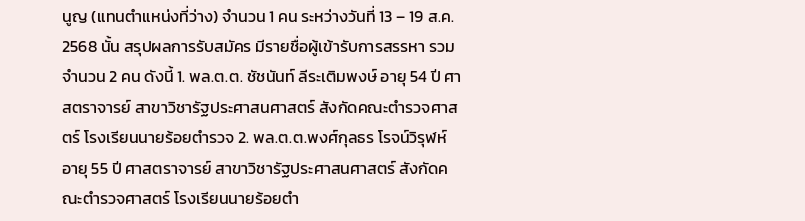นูญ (แทนตำแหน่งที่ว่าง) จำนวน 1 คน ระหว่างวันที่ 13 – 19 ส.ค. 2568 นั้น สรุปผลการรับสมัคร มีรายชื่อผู้เข้ารับการสรรหา รวมจำนวน 2 คน ดังนี้ 1. พล.ต.ต. ชัชนันท์ ลีระเติมพงษ์ อายุ 54 ปี ศาสตราจารย์ สาขาวิชารัฐประศาสนศาสตร์ สังกัดคณะตำรวจศาสตร์ โรงเรียนนายร้อยตำรวจ 2. พล.ต.ต.พงศ์กุลธร โรจน์วิรุฬห์ อายุ 55 ปี ศาสตราจารย์ สาขาวิชารัฐประศาสนศาสตร์ สังกัดคณะตำรวจศาสตร์ โรงเรียนนายร้อยตำ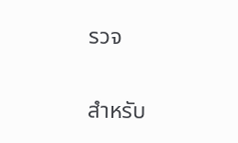รวจ

สำหรับ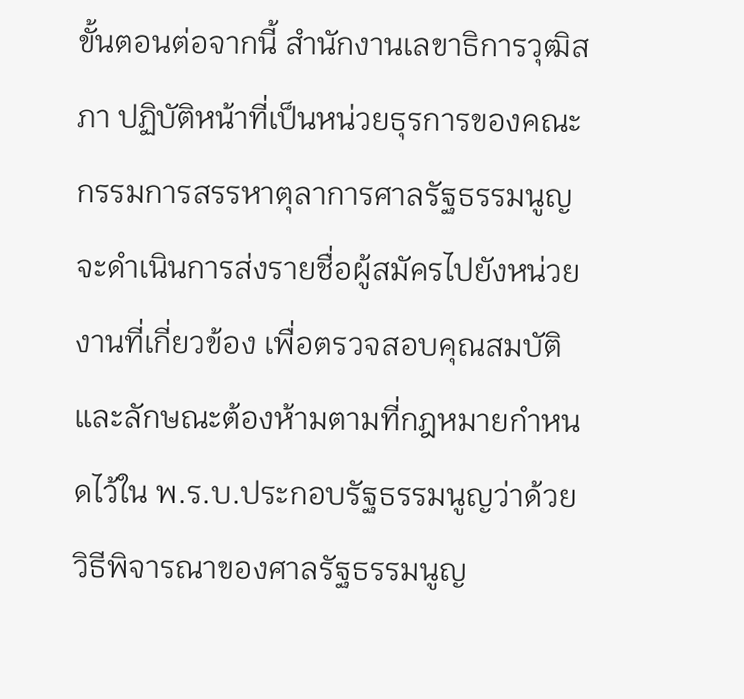ขั้นตอนต่อจากนี้ สำนักงานเลขาธิการวุฒิสภา ปฏิบัติหน้าที่เป็นหน่วยธุรการของคณะกรรมการสรรหาตุลาการศาลรัฐธรรมนูญจะดำเนินการส่งรายชื่อผู้สมัครไปยังหน่วยงานที่เกี่ยวข้อง เพื่อตรวจสอบคุณสมบัติและลักษณะต้องห้ามตามที่กฎหมายกำหนดไว้ใน พ.ร.บ.ประกอบรัฐธรรมนูญว่าด้วยวิธีพิจารณาของศาลรัฐธรรมนูญ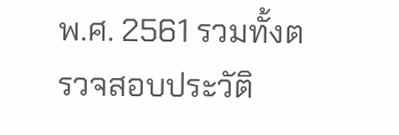พ.ศ. 2561 รวมทั้งตรวจสอบประวัติ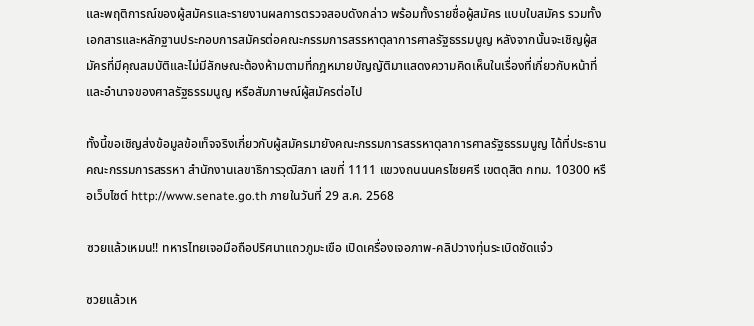และพฤติการณ์ของผู้สมัครและรายงานผลการตรวจสอบดังกล่าว พร้อมทั้งรายชื่อผู้สมัคร แบบใบสมัคร รวมทั้งเอกสารและหลักฐานประกอบการสมัครต่อคณะกรรมการสรรหาตุลาการศาลรัฐธรรมนูญ หลังจากนั้นจะเชิญผู้สมัครที่มีคุณสมบัติและไม่มีลักษณะต้องห้ามตามที่กฎหมายบัญญัติมาแสดงความคิดเห็นในเรื่องที่เกี่ยวกับหน้าที่และอำนาจของศาลรัฐธรรมนูญ หรือสัมภาษณ์ผู้สมัครต่อไป

ทั้งนี้ขอเชิญส่งข้อมูลข้อเท็จจริงเกี่ยวกับผู้สมัครมายังคณะกรรมการสรรหาตุลาการศาลรัฐธรรมนูญ ได้ที่ประธานคณะกรรมการสรรหา สำนักงานเลขาธิการวุฒิสภา เลขที่ 1111 แขวงถนนนครไชยศรี เขตดุสิต กทม. 10300 หรือเว็บไซต์ http://www.senate.go.th ภายในวันที่ 29 ส.ค. 2568

ซวยแล้วเหมน!! ทหารไทยเจอมือถือปริศนาแถวภูมะเขือ เปิดเครื่องเจอภาพ-คลิปวางทุ่นระเบิดชัดแจ๋ว

ซวยแล้วเห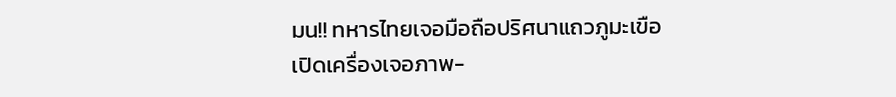มน!! ทหารไทยเจอมือถือปริศนาแถวภูมะเขือ เปิดเครื่องเจอภาพ-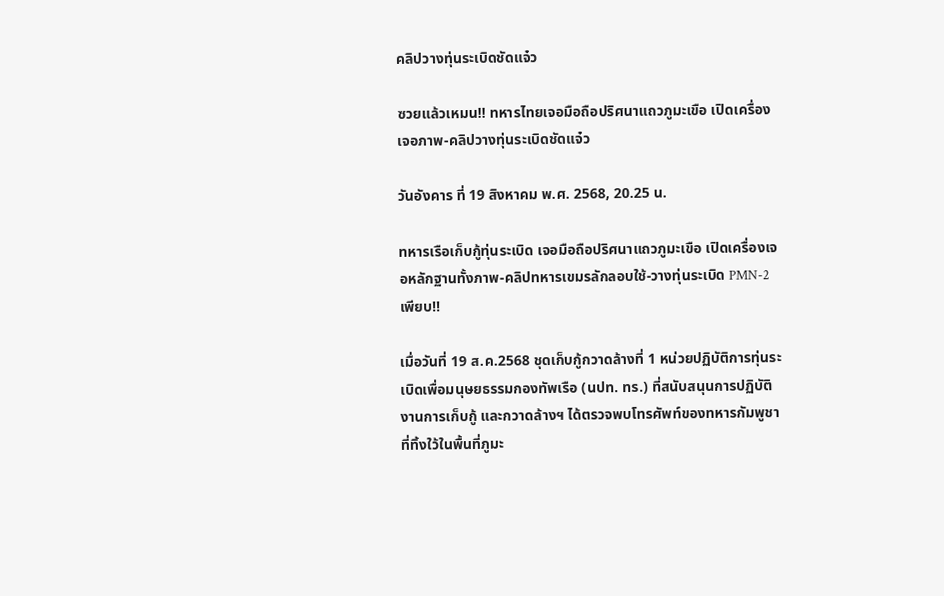คลิปวางทุ่นระเบิดชัดแจ๋ว

ซวยแล้วเหมน!! ทหารไทยเจอมือถือปริศนาแถวภูมะเขือ เปิดเครื่องเจอภาพ-คลิปวางทุ่นระเบิดชัดแจ๋ว

วันอังคาร ที่ 19 สิงหาคม พ.ศ. 2568, 20.25 น.

ทหารเรือเก็บกู้ทุ่นระเบิด เจอมือถือปริศนาแถวภูมะเขือ เปิดเครื่องเจอหลักฐานทั้งภาพ-คลิปทหารเขมรลักลอบใช้-วางทุ่นระเบิด PMN-2 เพียบ!!

เมื่อวันที่ 19 ส.ค.2568 ชุดเก็บกู้กวาดล้างที่ 1 หน่วยปฏิบัติการทุ่นระเบิดเพื่อมนุษยธรรมกองทัพเรือ (นปท. ทร.) ที่สนับสนุนการปฏิบัติงานการเก็บกู้ และกวาดล้างฯ ได้ตรวจพบโทรศัพท์ของทหารกัมพูชา ที่ทิ้งใว้ในพื้นที่ภูมะ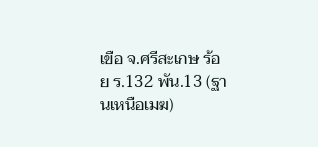เขือ จ.ศรีสะเกษ ร้อย ร.132 พัน.13 (ฐานเหนือเมฆ)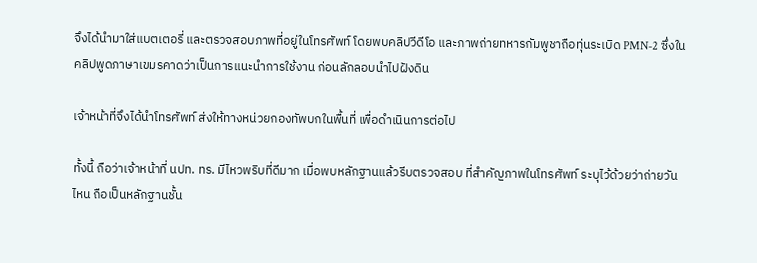จึงได้นำมาใส่แบตเตอรี่ และตรวจสอบภาพที่อยู่ในโทรศัพท์ โดยพบคลิปวีดีโอ และภาพถ่ายทหารกัมพูชาถือทุ่นระเบิด PMN-2 ซึ่งในคลิปพูดภาษาเขมรคาดว่าเป็นการแนะนำการใช้งาน ก่อนลักลอบนำไปฝังดิน

เจ้าหน้าที่จึงได้นำโทรศัพท์ ส่งให้ทางหน่วยกองทัพบกในพื้นที่ เพื่อดำเนินการต่อไป

ทั้งนี้ ถือว่าเจ้าหน้าที่ นปท. ทร. มีไหวพริบที่ดีมาก เมื่อพบหลักฐานแล้วรีบตรวจสอบ ที่สำคัญภาพในโทรศัพท์ ระบุไว้ด้วยว่าถ่ายวันไหน ถือเป็นหลักฐานชั้น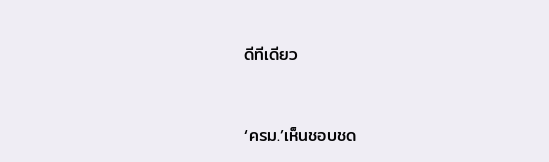ดีทีเดียว


‘ครม.’เห็นชอบชด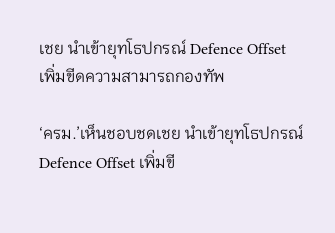เชย นำเข้ายุทโธปกรณ์ Defence Offset เพิ่มขีดความสามารถกองทัพ

‘ครม.’เห็นชอบชดเชย นำเข้ายุทโธปกรณ์ Defence Offset เพิ่มขี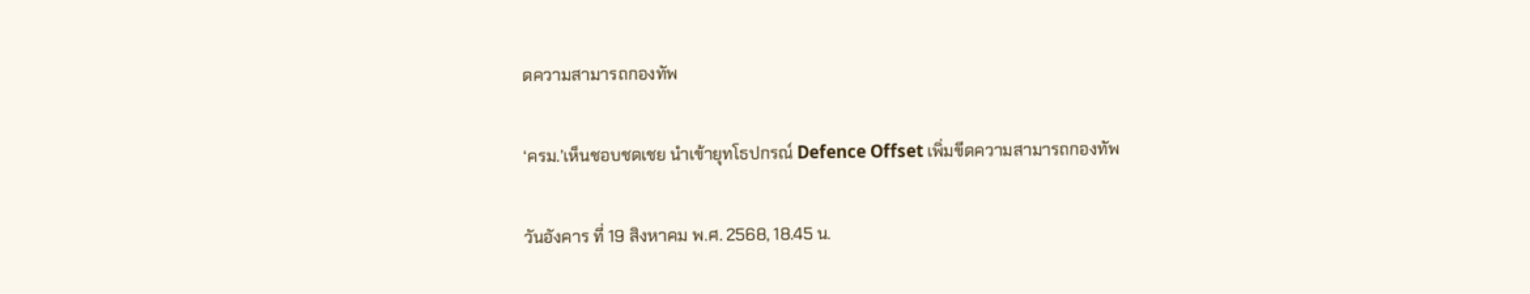ดความสามารถกองทัพ

‘ครม.’เห็นชอบชดเชย นำเข้ายุทโธปกรณ์ Defence Offset เพิ่มขีดความสามารถกองทัพ

วันอังคาร ที่ 19 สิงหาคม พ.ศ. 2568, 18.45 น.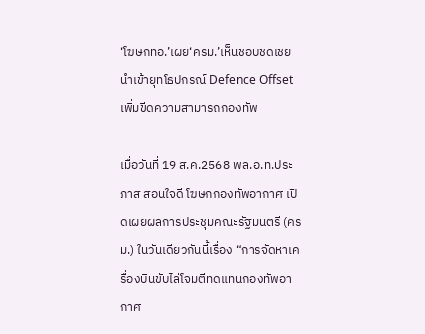‘โฆษกทอ.’เผย‘ครม.’เห็นชอบชดเชย นำเข้ายุทโธปกรณ์ Defence Offset เพิ่มขีดความสามารถกองทัพ

เมื่อวันที่ 19 ส.ค.2568 พล.อ.ท.ประภาส สอนใจดี โฆษกกองทัพอากาศ เปิดเผยผลการประชุมคณะรัฐมนตรี (ครม.) ในวันเดียวกันนี้เรื่อง “การจัดหาเครื่องบินขับไล่โจมตีทดแทนกองทัพอากาศ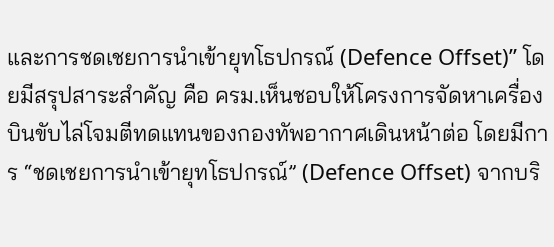และการชดเชยการนำเข้ายุทโธปกรณ์ (Defence Offset)” โดยมีสรุปสาระสำคัญ คือ ครม.เห็นชอบให้โครงการจัดหาเครื่องบินขับไล่โจมตีทดแทนของกองทัพอากาศเดินหน้าต่อ โดยมีการ “ชดเชยการนำเข้ายุทโธปกรณ์” (Defence Offset) จากบริ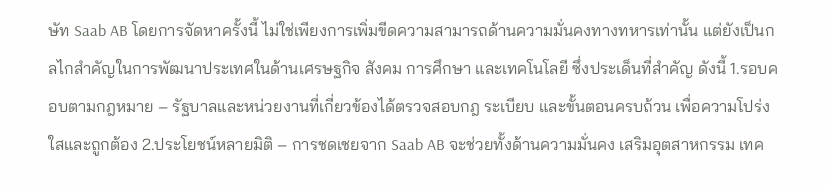ษัท Saab AB โดยการจัดหาครั้งนี้ ไม่ใช่เพียงการเพิ่มขีดความสามารถด้านความมั่นคงทางทหารเท่านั้น แต่ยังเป็นกลไกสำคัญในการพัฒนาประเทศในด้านเศรษฐกิจ สังคม การศึกษา และเทคโนโลยี ซึ่งประเด็นที่สำคัญ ดังนี้ 1.รอบคอบตามกฎหมาย – รัฐบาลและหน่วยงานที่เกี่ยวข้องได้ตรวจสอบกฎ ระเบียบ และขั้นตอนครบถ้วน เพื่อความโปร่งใสและถูกต้อง 2.ประโยชน์หลายมิติ – การชดเชยจาก Saab AB จะช่วยทั้งด้านความมั่นคง เสริมอุตสาหกรรม เทค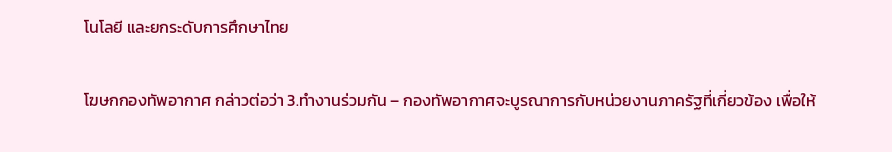โนโลยี และยกระดับการศึกษาไทย

โฆษกกองทัพอากาศ กล่าวต่อว่า 3.ทำงานร่วมกัน – กองทัพอากาศจะบูรณาการกับหน่วยงานภาครัฐที่เกี่ยวข้อง เพื่อให้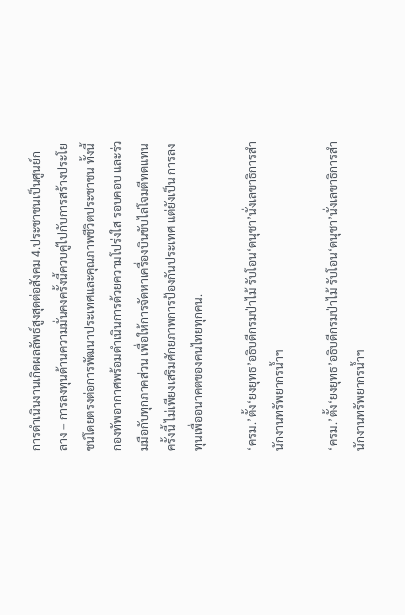การดำเนินงานเกิดผลลัพธ์สูงสุดต่อสังคม 4.ประชาชนเป็นศูนย์กลาง – การลงทุนด้านความมั่นคงครั้งนี้ควบคู่ไปกับการสร้างประโยชน์โดยตรงต่อการพัฒนาประเทศและคุณภาพชีวิตประชาชน ทั้งนี้ กองทัพอากาศพร้อมดำเนินการด้วยความโปร่งใส รอบคอบ และร่วมมือกับทุกภาคส่วน เพื่อให้การจัดหาเครื่องบินขับไล่โจมตีทดแทนครั้งนี้ ไม่เพียงเสริมศักยภาพการป้องกันประเทศ แต่ยังเป็น การลงทุนเพื่ออนาคตของคนไทยทุกคน.

‘ครม.’ตั้ง‘ยงยุทธ’อธิบดีกรมป่าไม้ รับโอน‘ดนุชา’นั่งเลขาธิการสำนักงานทรัพยากรน้ำฯ

‘ครม.’ตั้ง‘ยงยุทธ’อธิบดีกรมป่าไม้ รับโอน‘ดนุชา’นั่งเลขาธิการสำนักงานทรัพยากรน้ำฯ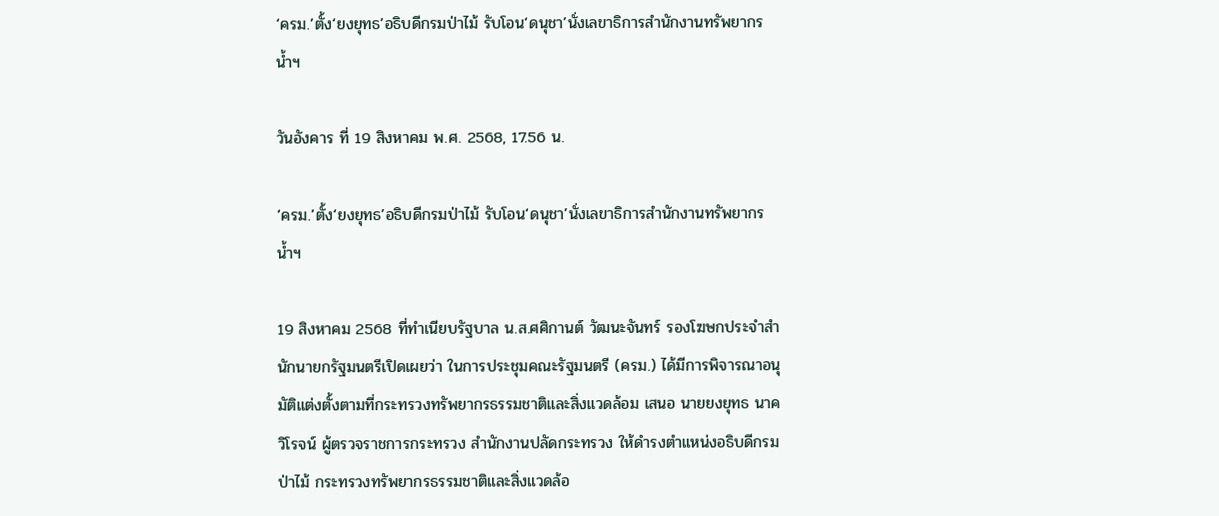‘ครม.’ตั้ง‘ยงยุทธ’อธิบดีกรมป่าไม้ รับโอน‘ดนุชา’นั่งเลขาธิการสำนักงานทรัพยากรน้ำฯ

วันอังคาร ที่ 19 สิงหาคม พ.ศ. 2568, 17.56 น.

‘ครม.’ตั้ง‘ยงยุทธ’อธิบดีกรมป่าไม้ รับโอน‘ดนุชา’นั่งเลขาธิการสำนักงานทรัพยากรน้ำฯ

19 สิงหาคม 2568 ที่ทำเนียบรัฐบาล น.ส.ศศิกานต์ วัฒนะจันทร์ รองโฆษกประจำสำนักนายกรัฐมนตรีเปิดเผยว่า ในการประชุมคณะรัฐมนตรี (ครม.) ได้มีการพิจารณาอนุมัติแต่งตั้งตามที่กระทรวงทรัพยากรธรรมชาติและสิ่งแวดล้อม เสนอ นายยงยุทธ นาควิโรจน์ ผู้ตรวจราชการกระทรวง สำนักงานปลัดกระทรวง ให้ดำรงตำแหน่งอธิบดีกรมป่าไม้ กระทรวงทรัพยากรธรรมชาติและสิ่งแวดล้อ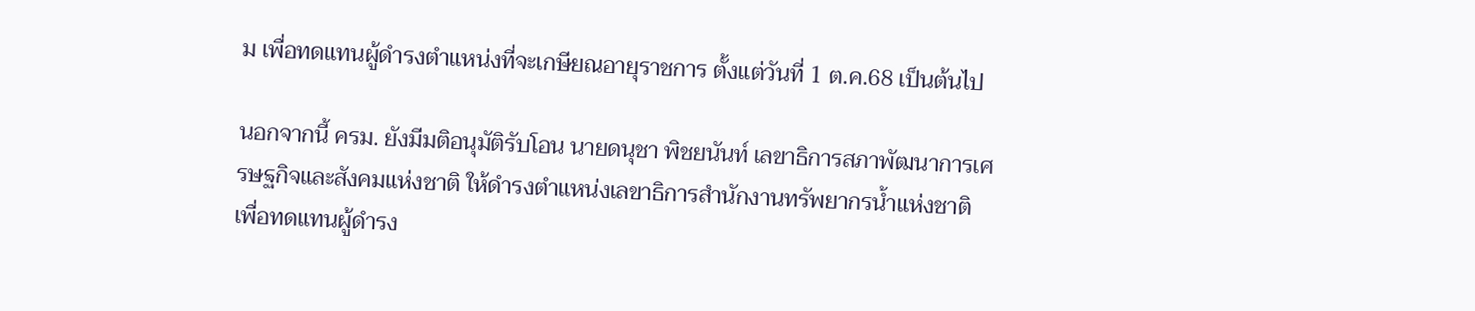ม เพื่อทดแทนผู้ดำรงตำแหน่งที่จะเกษียณอายุราชการ ตั้งแต่วันที่ 1 ต.ค.68 เป็นต้นไป

นอกจากนี้ ครม. ยังมีมติอนุมัติรับโอน นายดนุชา พิชยนันท์ เลขาธิการสภาพัฒนาการเศรษฐกิจและสังคมแห่งชาติ ให้ดำรงตำแหน่งเลขาธิการสำนักงานทรัพยากรน้ำแห่งชาติ เพื่อทดแทนผู้ดำรง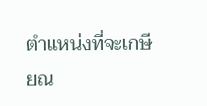ตำแหน่งที่จะเกษียณ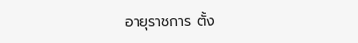อายุราชการ ตั้ง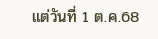แต่วันที่ 1 ต.ค.68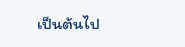เป็นต้นไป